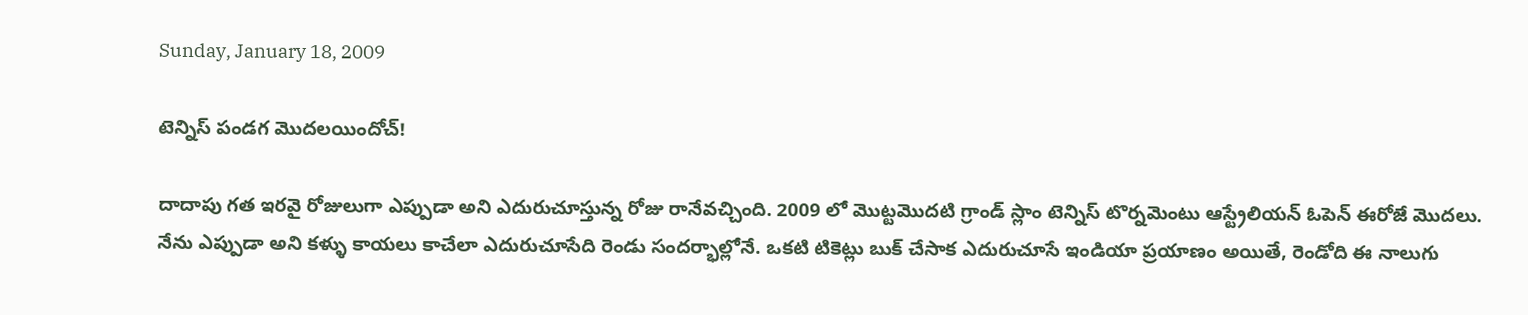Sunday, January 18, 2009

టెన్నిస్ పండగ మొదలయిందోచ్!

దాదాపు గత ఇరవై రోజులుగా ఎప్పుడా అని ఎదురుచూస్తున్న రోజు రానేవచ్చింది. 2009 లో మొట్టమొదటి గ్రాండ్ స్లాం టెన్నిస్ టొర్నమెంటు ఆస్ట్రేలియన్ ఓపెన్ ఈరోజే మొదలు. నేను ఎప్పుడా అని కళ్ళు కాయలు కాచేలా ఎదురుచూసేది రెండు సందర్భాల్లోనే. ఒకటి టికెట్లు బుక్ చేసాక ఎదురుచూసే ఇండియా ప్రయాణం అయితే, రెండోది ఈ నాలుగు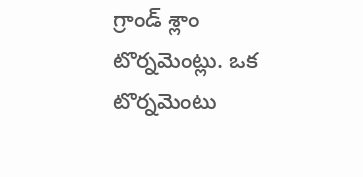గ్రాండ్ శ్లాం టొర్నమెంట్లు. ఒక టొర్నమెంటు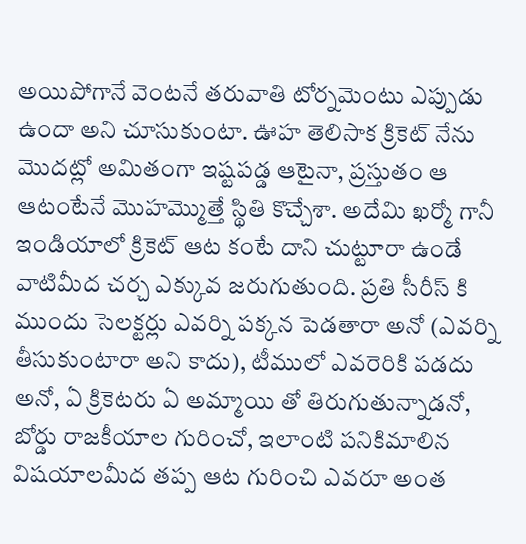అయిపోగానే వెంటనే తరువాతి టోర్నమెంటు ఎప్పుడు ఉందా అని చూసుకుంటా. ఊహ తెలిసాక క్రికెట్ నేను మొదట్లో అమితంగా ఇష్టపడ్డ ఆటైనా, ప్రస్తుతం ఆ ఆటంటేనే మొహమ్మొత్తే స్థితి కొచ్చేశా. అదేమి ఖర్మో గానీ ఇండియాలో క్రికెట్ ఆట కంటే దాని చుట్టూరా ఉండే వాటిమీద చర్చ ఎక్కువ జరుగుతుంది. ప్రతి సీరీస్ కి ముందు సెలక్టర్లు ఎవర్ని పక్కన పెడతారా అనో (ఎవర్ని తీసుకుంటారా అని కాదు), టీములో ఎవరెరికి పడదు అనో, ఏ క్రికెటరు ఏ అమ్మాయి తో తిరుగుతున్నాడనో, బోర్డు రాజకీయాల గురించో, ఇలాంటి పనికిమాలిన విషయాలమీద తప్ప ఆట గురించి ఎవరూ అంత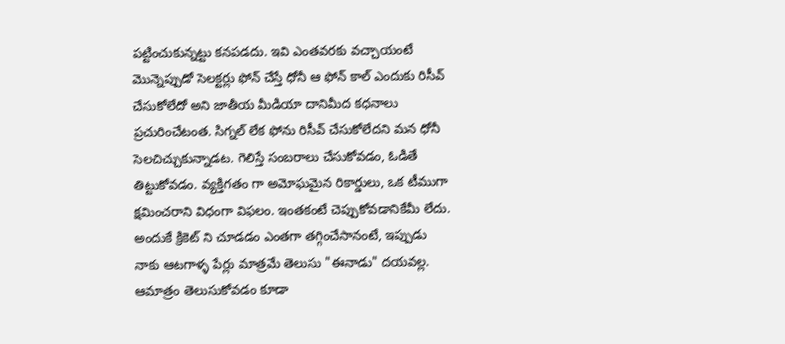పట్టించుకున్నట్టు కనపడదు. ఇవి ఎంతవరకు వచ్చాయంటే మొన్నెప్పుడో సెలక్టర్లు ఫోన్ చేస్తే ధోనీ ఆ ఫోన్ కాల్ ఎందుకు రిసీవ్ చేసుకోలేదో అని జాతీయ మీడియా దానిమీద కధనాలు ప్రచురించేటంత. సిగ్నల్ లేక ఫోను రిసీవ్ చేసుకోలేదని మన ధోనీ సెలచిచ్చుకున్నాడట. గెలిస్తే సంబరాలు చేసుకోవడం, ఓడితే తిట్టుకోవడం. వ్యక్తిగతం గా అమోఘమైన రికార్డులు, ఒక టీముగా క్షమించరాని విధంగా విఫలం. ఇంతకంటే చెప్పుకోవడానికేమీ లేదు. అందుకే క్రికెట్ ని చూడడం ఎంతగా తగ్గించేసానంటే, ఇప్పుడు నాకు ఆటగాళ్ళ పేర్లు మాత్రమే తెలుసు "ఈనాడు" దయవల్ల. ఆమాత్రం తెలుసుకోవడం కూడా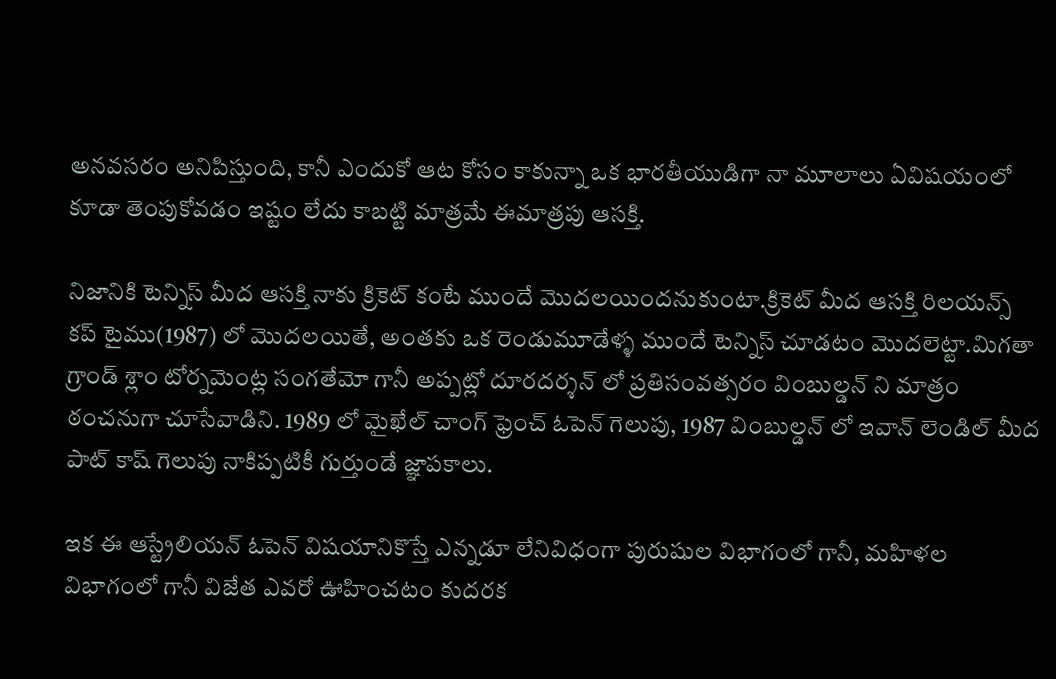అనవసరం అనిపిస్తుంది, కానీ ఎందుకో ఆట కోసం కాకున్నా ఒక భారతీయుడిగా నా మూలాలు ఏవిషయంలో కూడా తెంపుకోవడం ఇష్టం లేదు కాబట్టి మాత్రమే ఈమాత్రపు ఆసక్తి.

నిజానికి టెన్నిస్ మీద ఆసక్తి నాకు క్రికెట్ కంటే ముందే మొదలయిందనుకుంటా.క్రికెట్ మీద ఆసక్తి రిలయన్స్ కప్ టైము(1987) లో మొదలయితే, అంతకు ఒక రెండుమూడేళ్ళ ముందే టెన్నిస్ చూడటం మొదలెట్టా.మిగతా గ్రాండ్ శ్లాం టోర్నమెంట్ల సంగతేమో గానీ అప్పట్లో దూరదర్శన్ లో ప్రతిసంవత్సరం వింబుల్డన్ ని మాత్రం ఠంచనుగా చూసేవాడిని. 1989 లో మైఖేల్ చాంగ్ ఫ్రెంచ్ ఓపెన్ గెలుపు, 1987 వింబుల్డన్ లో ఇవాన్ లెండిల్ మీద పాట్ కాష్ గెలుపు నాకిప్పటికీ గుర్తుండే జ్ఞాపకాలు.

ఇక ఈ ఆస్ట్రేలియన్ ఓపెన్ విషయానికొస్తే ఎన్నడూ లేనివిధంగా పురుషుల విభాగంలో గానీ, మహిళల విభాగంలో గానీ విజేత ఎవరో ఊహించటం కుదరక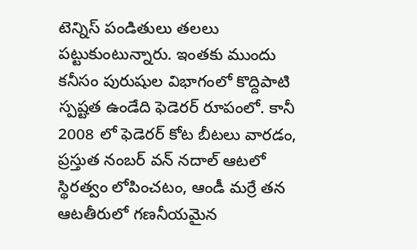టెన్నిస్ పండితులు తలలు పట్టుకుంటున్నారు. ఇంతకు ముందు కనీసం పురుషుల విభాగంలో కొద్దిపాటి స్పష్టత ఉండేది ఫెడెరర్ రూపంలో. కానీ 2008 లో ఫెడెరర్ కోట బీటలు వారడం, ప్రస్తుత నంబర్ వన్ నదాల్ ఆటలో స్థిరత్వం లోపించటం, ఆండీ మర్రే తన ఆటతీరులో గణనీయమైన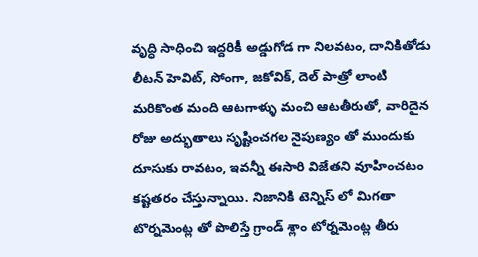వృద్ధి సాధించి ఇద్దరికీ అడ్డుగోడ గా నిలవటం, దానికితోడు లీటన్ హెవిట్, సోంగా, జకోవిక్, దెల్ పాత్రో లాంటి మరికొంత మంది ఆటగాళ్ళు మంచి ఆటతీరుతో, వారిదైన రోజు అద్భుతాలు సృష్టించగల నైపుణ్యం తో ముందుకు దూసుకు రావటం, ఇవన్నీ ఈసారి విజేతని వూహించటం కష్టతరం చేస్తున్నాయి. నిజానికి టెన్నిస్ లో మిగతా టొర్నమెంట్ల తో పొలిస్తే గ్రాండ్ శ్లాం టోర్నమెంట్ల తీరు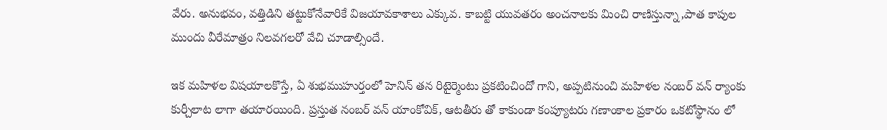వేరు. అనుభవం, వత్తిడిని తట్టుకోనేవారికే విజయావకాశాలు ఎక్కువ. కాబట్టి యువతరం అంచనాలకు మించి రాణిస్తున్నా,పాత కాపుల ముందు వీరేమాత్రం నిలవగలరో వేచి చూడాల్సిందే.

ఇక మహిళల విషయాలకొస్తే, ఏ శుభముహుర్తంలో హెనిన్ తన రిటైర్మెంటు ప్రకటించిందో గాని, అప్పటినుంచి మహిళల నంబర్ వన్ ర్యాంకు కుర్చీలాట లాగా తయారయింది. ప్రస్తుత నంబర్ వన్ యాంకోవిక్, ఆటతీరు తో కాకుండా కంప్యూటరు గణాంకాల ప్రకారం ఒకటోస్థానం లో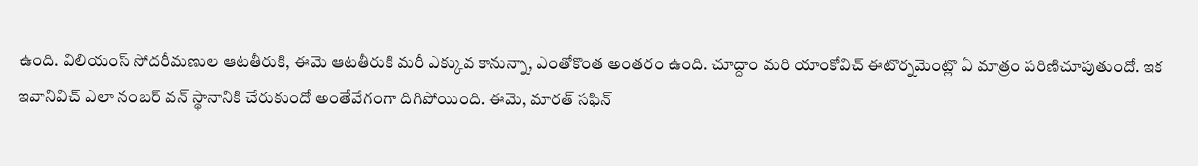ఉంది. విలియంస్ సోదరీమణుల ఆటతీరుకి, ఈమె ఆటతీరుకి మరీ ఎక్కువ కానున్నా, ఎంతోకొంత అంతరం ఉంది. చూద్దాం మరి యాంకోవిచ్ ఈటొర్నమెంట్లొ ఏ మాత్రం పరిణిచూపుతుందో. ఇక ఇవానివిచ్ ఎలా నంబర్ వన్ స్థానానికి చేరుకుందో అంతేవేగంగా దిగిపోయింది. ఈమె, మారత్ సఫిన్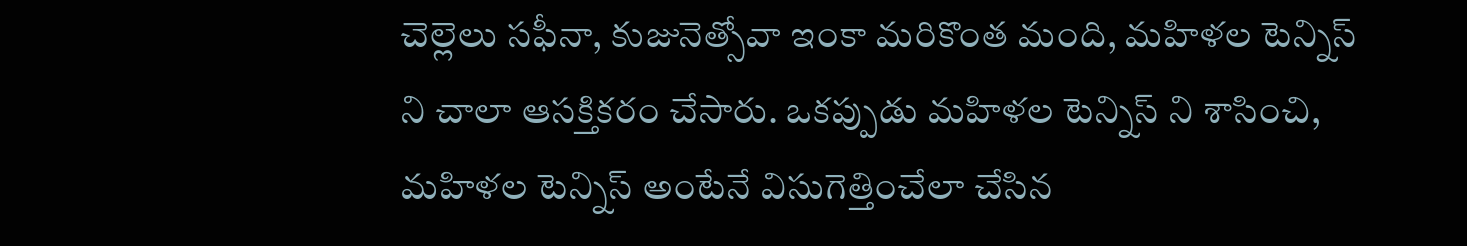చెల్లెలు సఫీనా, కుజునెత్సోవా ఇంకా మరికొంత మంది, మహిళల టెన్నిస్ ని చాలా ఆసక్తికరం చేసారు. ఒకప్పుడు మహిళల టెన్నిస్ ని శాసించి, మహిళల టెన్నిస్ అంటేనే విసుగెత్తించేలా చేసిన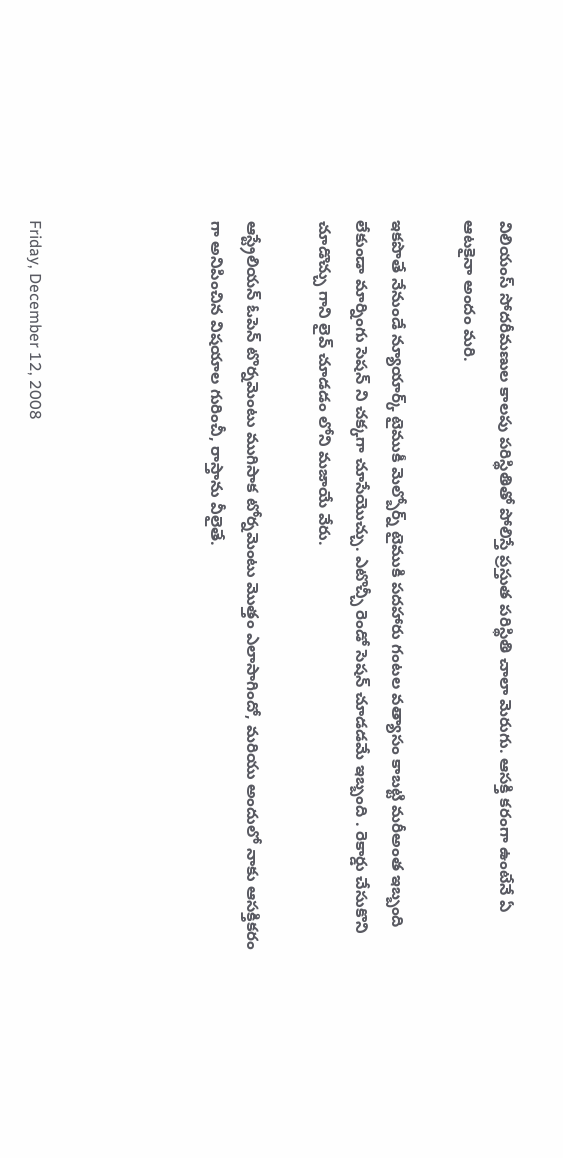విలియంస్ సోదరీమణుల కాలపు పరిస్థితితో పోలిస్తే ప్రస్తుత పరిస్థితి చాలా మెరుగు. ఆసక్తి కరంగా ఉంటేనే ఏ ఆటకైనా అందం మరి.

ఇకపొతే నేనుండే న్యూయార్క్ టైముకీ మెల్బోర్న్ టైముకి పదహారు గంటల వత్యాసం కాబట్టి మరీఅంత ఇబ్బంది లేకుండా మార్నింగు సెషన్ ని చక్కగా చూసేయొచ్చు. ఎటొచ్చీ రెండో సెషన్ చూడడమే ఇబ్బంది . రెకార్డు చేసుకొని చూడొచ్చు గాని లైవ్ చూడడం లోని మజాయే వేరు.

ఆస్ట్రేలియన్ ఓపెన్ టొర్నమెంటు ముగిసాక టోర్నమెంటు మొత్తం ఎలాసాగిందో, మరియు అందులో నాకు ఆసక్తికరం గా అనిపించిన విషయాల గురించీ, రాస్తాను వీలైతే.




Friday, December 12, 2008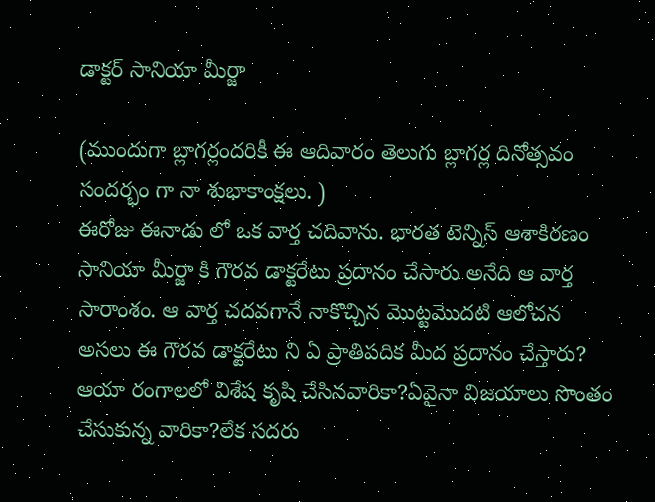డాక్టర్ సానియా మీర్జా

(ముందుగా బ్లాగర్లందరికీ ఈ ఆదివారం తెలుగు బ్లాగర్ల దినోత్సవం సందర్భం గా నా శుభాకాంక్షలు. )
ఈరోజు ఈనాడు లో ఒక వార్త చదివాను. భారత టెన్నిస్ ఆశాకిరణం సానియా మీర్జా కి గౌరవ డాక్టరేటు ప్రదానం చేసారు అనేది ఆ వార్త సారాంశం. ఆ వార్త చదవగానే నాకొచ్చిన మొట్టమొదటి ఆలోచన అసలు ఈ గౌరవ డాక్టరేటు ని ఏ ప్రాతిపదిక మీద ప్రదానం చేస్తారు? ఆయా రంగాలలో విశేష కృషి చేసినవారికా?ఏవైనా విజయాలు సొంతం చేసుకున్న వారికా?లేక సదరు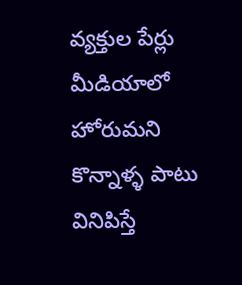వ్యక్తుల పేర్లు మీడియాలో హోరుమని కొన్నాళ్ళ పాటు వినిపిస్తే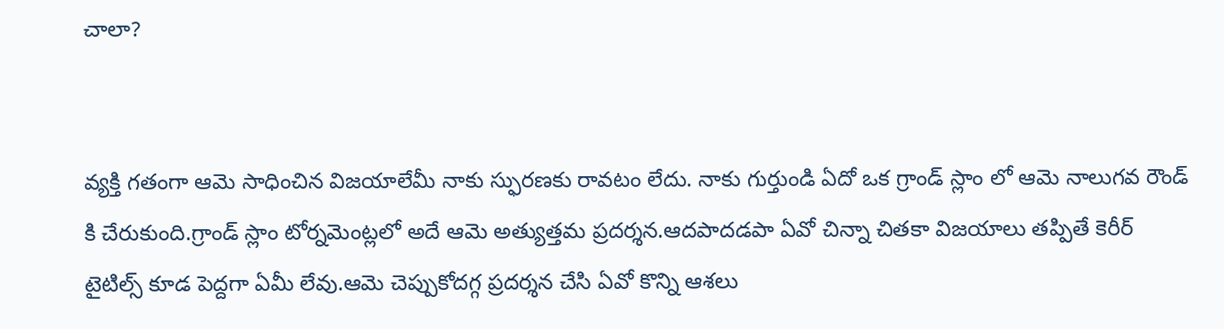చాలా?


వ్యక్తి గతంగా ఆమె సాధించిన విజయాలేమీ నాకు స్ఫురణకు రావటం లేదు. నాకు గుర్తుండి ఏదో ఒక గ్రాండ్ స్లాం లో ఆమె నాలుగవ రౌండ్ కి చేరుకుంది.గ్రాండ్ స్లాం టోర్నమెంట్లలో అదే ఆమె అత్యుత్తమ ప్రదర్శన.ఆదపాదడపా ఏవో చిన్నా చితకా విజయాలు తప్పితే కెరీర్ టైటిల్స్ కూడ పెద్దగా ఏమీ లేవు.ఆమె చెప్పుకోదగ్గ ప్రదర్శన చేసి ఏవో కొన్ని ఆశలు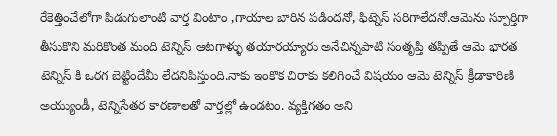రేకెత్తించేలోగా పిడుగులాంటి వార్త వింటాం ,గాయాల బారిన పడిందనో, ఫిట్నెస్ సరిగాలేదనో.ఆమెను స్పూర్తిగా తీసుకొని మరికొంత మంది టెన్నిస్ ఆటగాళ్ళు తయారయ్యారు అనేచిన్నపాటి సంతృప్తి తప్పితే ఆమె భారత టెన్నిస్ కి ఒరగ బెట్టిందేమీ లేదనిపిస్తుంది.నాకు ఇంకొక చిరాకు కలిగించే విషయం ఆమె టెన్నిస్ క్రీడాకారిణి అయ్యుండీ, టెన్నిసేతర కారణాలతో వార్తల్లో ఉండటం. వ్యక్తిగతం అని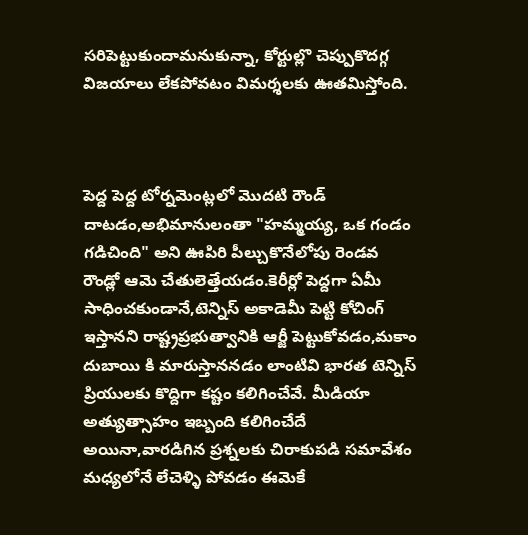సరిపెట్టుకుందామనుకున్నా, కోర్టుల్లొ చెప్పుకొదగ్గ విజయాలు లేకపోవటం విమర్శలకు ఊతమిస్తోంది.



పెద్ద పెద్ద టోర్నమెంట్లలో మొదటి రౌండ్ దాటడం,అభిమానులంతా "హమ్మయ్య, ఒక గండం గడిచింది" అని ఊపిరి పీల్చుకొనేలోపు రెండవ రౌండ్లో ఆమె చేతులెత్తేయడం.కెరీర్లో పెద్దగా ఏమీ సాధించకుండానే,టెన్నిస్ అకాడెమీ పెట్టి కోచింగ్ ఇస్తానని రాష్ట్రప్రభుత్వానికి ఆర్జీ పెట్టుకోవడం,మకాం దుబాయి కి మారుస్తాననడం లాంటివి భారత టెన్నిస్ ప్రియులకు కొద్దిగా కష్టం కలిగించేవే. మీడియా అత్యుత్సాహం ఇబ్బంది కలిగించేదే అయినా,వారడిగిన ప్రశ్నలకు చిరాకుపడి సమావేశం మధ్యలోనే లేచెళ్ళి పోవడం ఈమెకే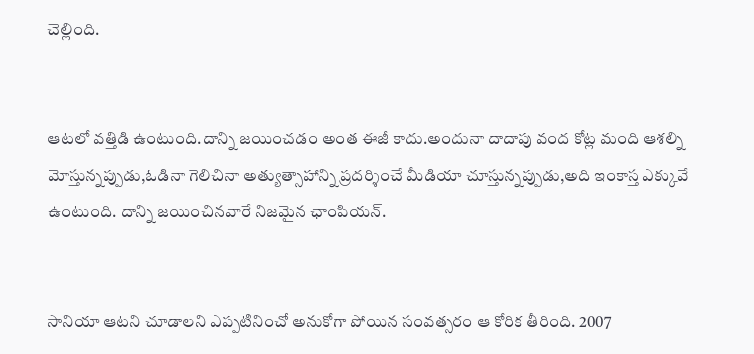చెల్లింది.


ఆటలో వత్తిడి ఉంటుంది.దాన్ని జయించడం అంత ఈజీ కాదు.అందునా దాదాపు వంద కోట్ల మంది ఆశల్ని మోస్తున్నప్పుడు,ఓడినా గెలిచినా అత్యుత్సాహాన్ని ప్రదర్శించే మీడియా చూస్తున్నప్పుడు,అది ఇంకాస్త ఎక్కువే ఉంటుంది. దాన్ని జయించినవారే నిజమైన ఛాంపియన్.


సానియా ఆటని చూడాలని ఎప్పటినించో అనుకోగా పోయిన సంవత్సరం ఆ కోరిక తీరింది. 2007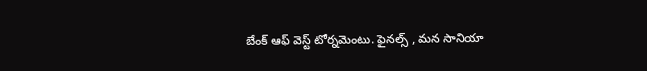బేంక్ ఆఫ్ వెస్ట్ టోర్నమెంటు. ఫైనల్స్ , మన సానియా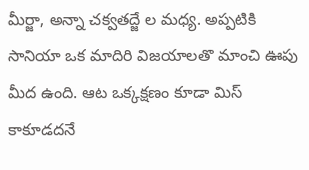మీర్జా, అన్నా చక్వతద్జే ల మధ్య. అప్పటికి సానియా ఒక మాదిరి విజయాలతొ మాంచి ఊపు మీద ఉంది. ఆట ఒక్కక్షణం కూడా మిస్ కాకూడదనే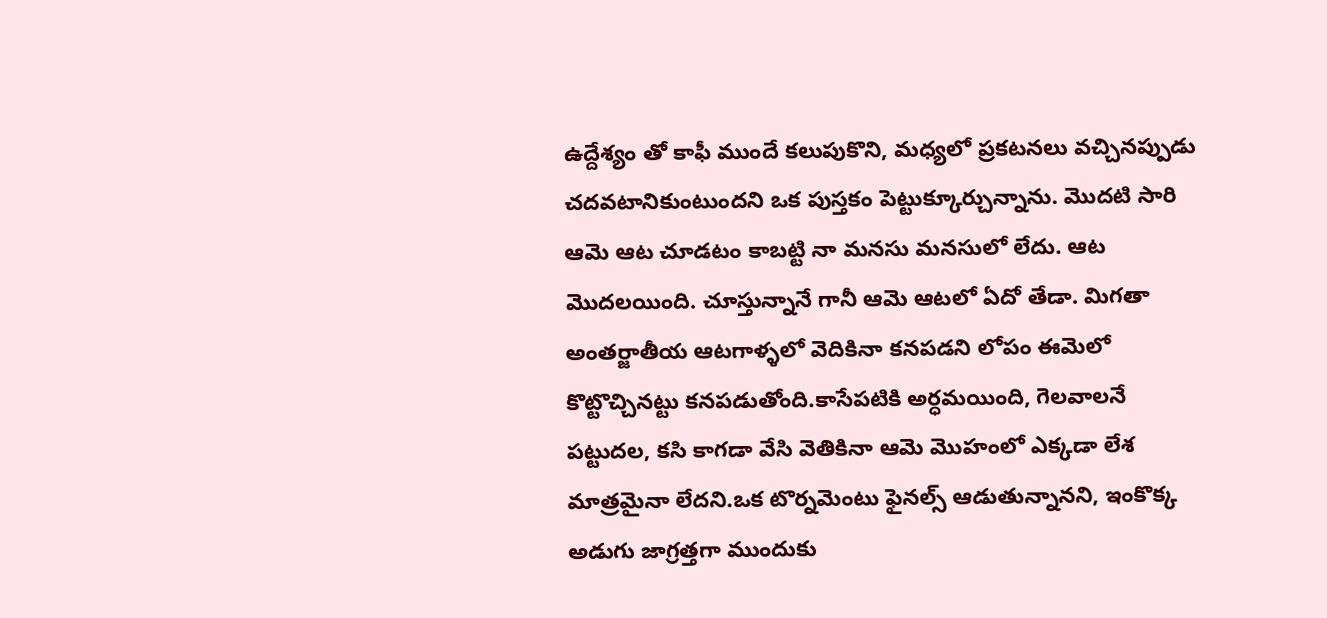ఉద్దేశ్యం తో కాఫీ ముందే కలుపుకొని, మధ్యలో ప్రకటనలు వచ్చినప్పుడు చదవటానికుంటుందని ఒక పుస్తకం పెట్టుక్కూర్చున్నాను. మొదటి సారి ఆమె ఆట చూడటం కాబట్టి నా మనసు మనసులో లేదు. ఆట మొదలయింది. చూస్తున్నానే గానీ ఆమె ఆటలో ఏదో తేడా. మిగతా అంతర్జాతీయ ఆటగాళ్ళలో వెదికినా కనపడని లోపం ఈమెలో కొట్టొచ్చినట్టు కనపడుతోంది.కాసేపటికి అర్ధమయింది, గెలవాలనే పట్టుదల, కసి కాగడా వేసి వెతికినా ఆమె మొహంలో ఎక్కడా లేశ మాత్రమైనా లేదని.ఒక టొర్నమెంటు ఫైనల్స్ ఆడుతున్నానని, ఇంకొక్క అడుగు జాగ్రత్తగా ముందుకు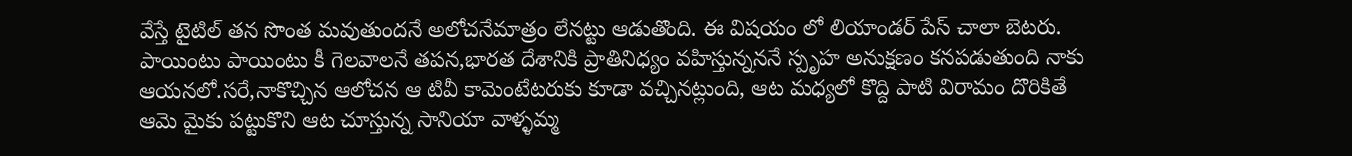వేస్తే టైటిల్ తన సొంత మవుతుందనే అలోచనేమాత్రం లేనట్టు ఆడుతొంది. ఈ విషయం లో లియాండర్ పేస్ చాలా బెటరు. పాయింటు పాయింటు కీ గెలవాలనే తపన,భారత దేశానికి ప్రాతినిధ్యం వహిస్తున్నననే స్పృహ అనుక్షణం కనపడుతుంది నాకు ఆయనలో.సరే,నాకొచ్చిన ఆలోచన ఆ టివీ కామెంటేటరుకు కూడా వచ్చినట్లుంది, ఆట మధ్యలో కొద్ది పాటి విరామం దొరికితే ఆమె మైకు పట్టుకొని ఆట చూస్తున్న సానియా వాళ్ళమ్మ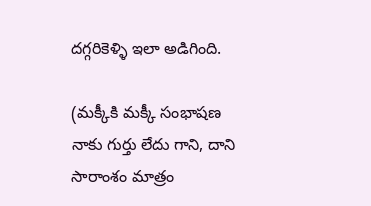దగ్గరికెళ్ళి ఇలా అడిగింది.

(మక్కీకి మక్కీ సంభాషణ నాకు గుర్తు లేదు గాని, దాని సారాంశం మాత్రం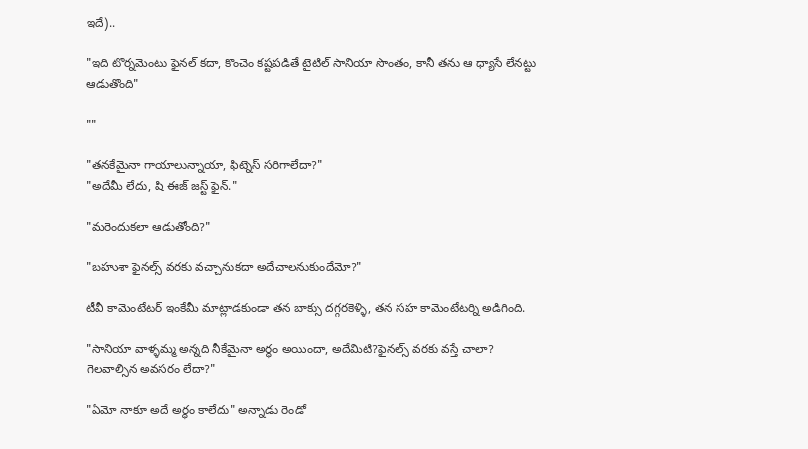ఇదే)..

"ఇది టొర్నమెంటు ఫైనల్ కదా, కొంచెం కష్టపడితే టైటిల్ సానియా సొంతం, కానీ తను ఆ ధ్యాసే లేనట్టు ఆడుతొంది"

""

"తనకేమైనా గాయాలున్నాయా, ఫిట్నెస్ సరిగాలేదా?"
"అదేమీ లేదు, షి ఈజ్ జస్ట్ ఫైన్."

"మరెందుకలా ఆడుతోంది?"

"బహుశా ఫైనల్స్ వరకు వచ్చానుకదా అదేచాలనుకుందేమో?"

టీవీ కామెంటేటర్ ఇంకేమీ మాట్లాడకుండా తన బాక్సు దగ్గరకెళ్ళి, తన సహ కామెంటేటర్ని అడిగింది.

"సానియా వాళ్ళమ్మ అన్నది నీకేమైనా అర్ధం అయిందా, అదేమిటి?ఫైనల్స్ వరకు వస్తే చాలా? గెలవాల్సిన అవసరం లేదా?"

"ఏమో నాకూ అదే అర్ధం కాలేదు" అన్నాడు రెండో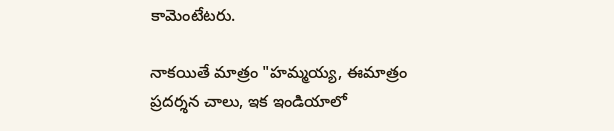కామెంటేటరు.

నాకయితే మాత్రం "హమ్మయ్య, ఈమాత్రం ప్రదర్శన చాలు, ఇక ఇండియాలో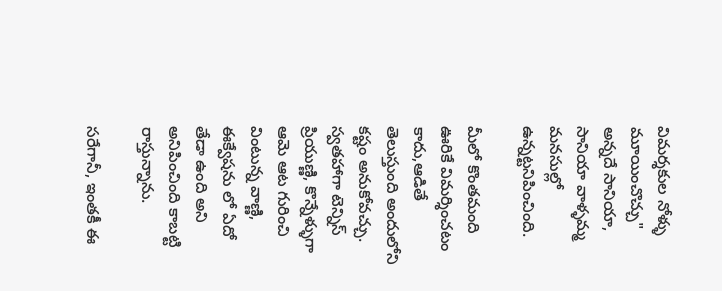విమర్శకుల నోళ్ళు మూయించొచ్చు" అన్నదే సానియా, సానియా వాళ్ళమ్మ మనసుల్లో ఉన్నట్టనిపించింది.

మీలో కొంతమంది ఊరికే విమర్శించటం కాదు,ఆడితే తెలుస్తుంది అందులోని కష్టం అనుకోవచ్చు. స్వతహాగా టెన్నిస్ ప్రియుణ్ణి, కొన్నేళ్ళుగా ఆమె ఆట గురించి వింటున్న వాణ్ణి, ఈక్వేషను లో ఏదో తేడా ఉంది అని అనిపించింది కాబట్టి రాస్తున్నాను.

సరేగానీ, ఇంతకీ ఈ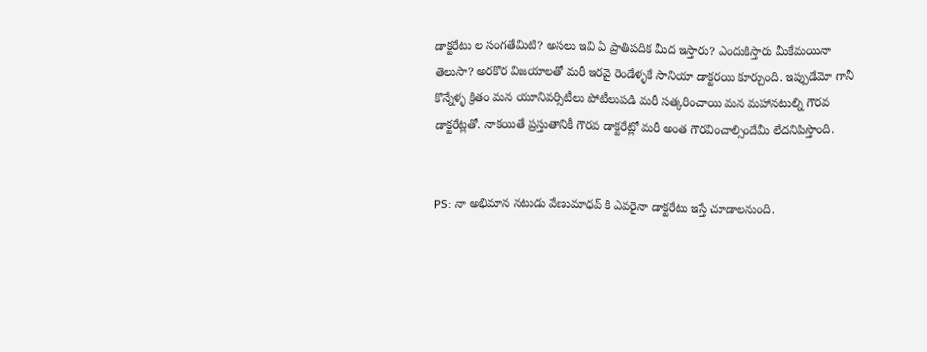డాక్టరేటు ల సంగతేమిటి? అసలు ఇవి ఏ ప్రాతిపదిక మీద ఇస్తారు? ఎందుకిస్తారు మీకేమయినా తెలుసా? అరకొర విజయాలతో మరీ ఇరవై రెండేళ్ళకే సానియా డాక్టరయి కూర్చుంది. ఇప్పుడేమో గానీ కొన్నేళ్ళ క్రితం మన యూనివర్సిటీలు పోటీలుపడి మరీ సత్కరించాయి మన మహానటుల్ని గౌరవ డాక్టరేట్లతో. నాకయితే ప్రస్తుతానికీ గౌరవ డాక్టరేట్లో మరీ అంత గౌరవించాల్సిందేమీ లేదనిపిస్తొంది.


PS: నా అభిమాన నటుడు వేణుమాధవ్ కి ఎవరైనా డాక్టరేటు ఇస్తే చూడాలనుంది.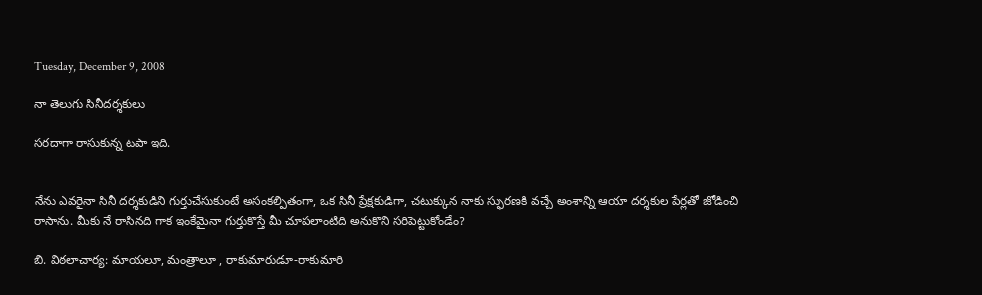Tuesday, December 9, 2008

నా తెలుగు సినీదర్శకులు

సరదాగా రాసుకున్న టపా ఇది.


నేను ఎవరైనా సినీ దర్శకుడిని గుర్తుచేసుకుంటే అసంకల్పితంగా, ఒక సినీ ప్రేక్షకుడిగా, చటుక్కున నాకు స్ఫురణకి వచ్చే అంశాన్ని ఆయా దర్శకుల పేర్లతో జోడించి రాసాను. మీకు నే రాసినది గాక ఇంకేమైనా గుర్తుకొస్తే మీ చూపలాంటిది అనుకొని సరిపెట్టుకోండేం?

బి. విఠలాచార్య: మాయలూ, మంత్రాలూ , రాకుమారుడూ-రాకుమారి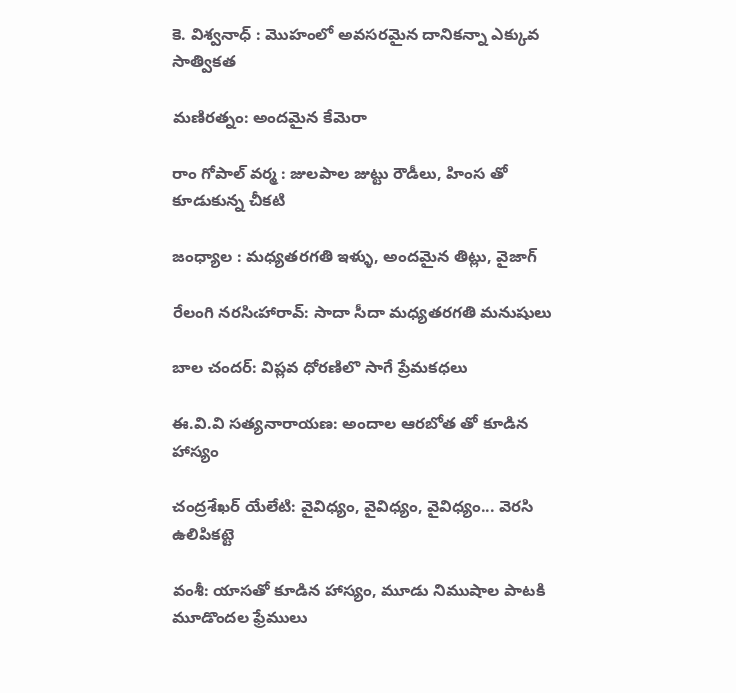కె. విశ్వనాధ్ : మొహంలో అవసరమైన దానికన్నా ఎక్కువ సాత్వికత

మణిరత్నం: అందమైన కేమెరా

రాం గోపాల్ వర్మ : జులపాల జుట్టు రౌడీలు, హింస తో కూడుకున్న చీకటి

జంధ్యాల : మధ్యతరగతి ఇళ్ళు, అందమైన తిట్లు, వైజాగ్

రేలంగి నరసిఁహారావ్: సాదా సీదా మధ్యతరగతి మనుషులు

బాల చందర్: విప్లవ ధోరణిలొ సాగే ప్రేమకధలు

ఈ.వి.వి సత్యనారాయణ: అందాల ఆరబోత తో కూడిన హాస్యం

చంద్రశేఖర్ యేలేటి: వైవిధ్యం, వైవిధ్యం, వైవిధ్యం... వెరసి ఉలిపికట్టె

వంశీ: యాసతో కూడిన హాస్యం, మూడు నిముషాల పాటకి మూడొందల ఫ్రేములు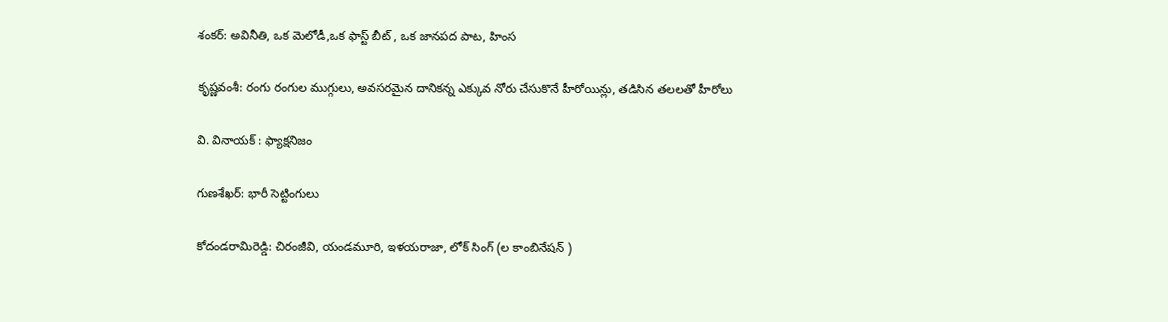శంకర్: అవినీతి, ఒక మెలోడీ,ఒక ఫాస్ట్ బీట్ , ఒక జానపద పాట, హింస

కృష్ణవంశీ: రంగు రంగుల ముగ్గులు, అవసరమైన దానికన్న ఎక్కువ నోరు చేసుకొనే హీరోయిన్లు, తడిసిన తలలతో హీరోలు

వి. వినాయక్ : ఫ్యాక్షనిజం

గుణశేఖర్: భారీ సెట్టింగులు

కోదండరామిరెడ్డి: చిరంజీవి, యండమూరి, ఇళయరాజా, లోక్ సింగ్ (ల కాంబినేషన్ )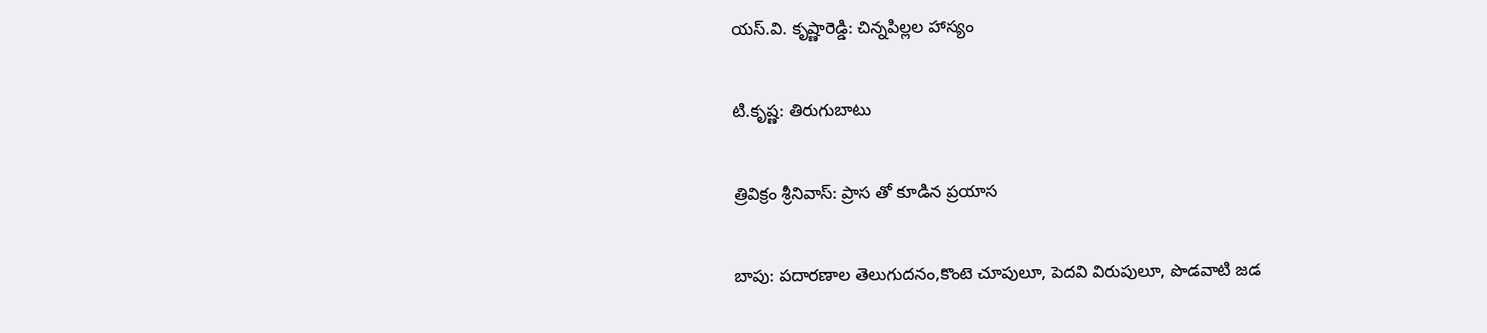యస్.వి. కృష్ణారెడ్డి: చిన్నపిల్లల హాస్యం

టి.కృష్ణ: తిరుగుబాటు

త్రివిక్రం శ్రీనివాస్: ప్రాస తో కూడిన ప్రయాస

బాపు: పదారణాల తెలుగుదనం,కొంటె చూపులూ, పెదవి విరుపులూ, పొడవాటి జడ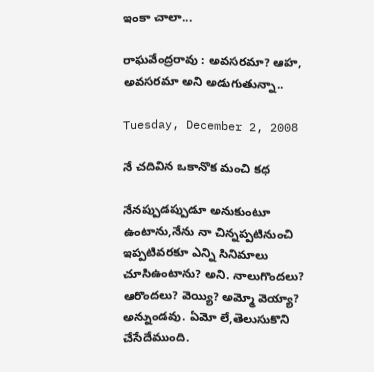ఇంకా చాలా...

రాఘవేంద్రరావు : అవసరమా? ఆహ, అవసరమా అని అడుగుతున్నా..

Tuesday, December 2, 2008

నే చదివిన ఒకానొక మంచి కధ

నేనప్పుడప్పుడూ అనుకుంటూ ఉంటాను,నేను నా చిన్నప్పటినుంచి ఇప్పటివరకూ ఎన్ని సినిమాలు చూసిఉంటాను? అని. నాలుగొందలు? ఆరొందలు? వెయ్యి? అమ్మో వెయ్యా? అన్నుండవు. ఏమో లే,తెలుసుకొని చేసేదేముంది.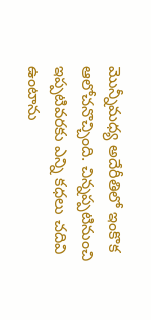మొన్నీమధ్య అదేరీతిలో ఇంకొక ఆలోచనొచ్చింది. చిన్నప్పటినుంచి ఇప్పటివరకు ఎన్ని కధలు చదివి ఉంటాను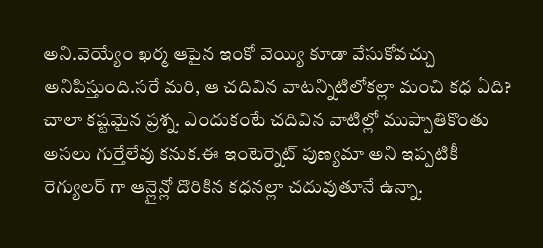అని.వెయ్యేం ఖర్మ ఆపైన ఇంకో వెయ్యి కూడా వేసుకోవచ్చు అనిపిస్తుంది.సరే మరి, ఆ చదివిన వాటన్నిటిలోకల్లా మంచి కధ ఏది? చాలా కష్టమైన ప్రశ్న. ఎందుకంటే చదివిన వాటిల్లో ముప్పాతికొంతు అసలు గుర్తేలేవు కనుక.ఈ ఇంటెర్నెట్ పుణ్యమా అని ఇప్పటికీ రెగ్యులర్ గా ఆన్లైన్లో దొరికిన కధనల్లా చదువుతూనే ఉన్నా.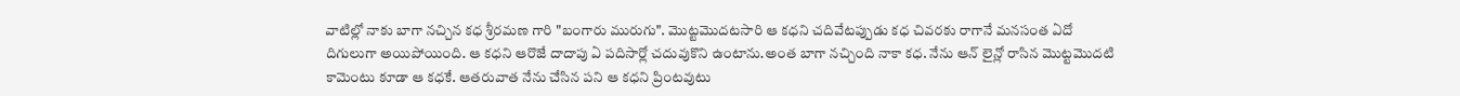వాటిల్లో నాకు బాగా నచ్చిన కధ శ్రీరమణ గారి "బంగారు మురుగు". మొట్టమొదటసారి ఆ కధని చదివేటప్పుడు కధ చివరకు రాగానే మనసంత ఏదో దిగులుగా అయిపోయింది. ఆ కధని ఆరొజే దాదాపు ఏ పదిసార్లో చదువుకొని ఉంటాను.అంత బాగా నచ్చింది నాకా కధ. నేను ఆన్ లైన్లో రాసిన మొట్టమొదటి కామెంటు కూడా ఆ కధకే. ఆతరువాత నేను చేసిన పని ఆ కధని ప్రింటవుటు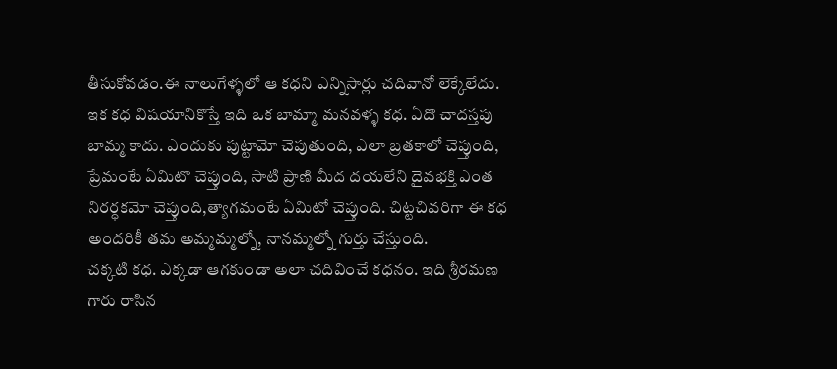తీసుకోవడం.ఈ నాలుగేళ్ళలో ఆ కధని ఎన్నిసార్లు చదివానో లెక్కేలేదు.
ఇక కధ విషయానికొస్తే ఇది ఒక బామ్మా మనవళ్ళ కధ. ఏదొ చాదస్తపు బామ్మ కాదు. ఎందుకు పుట్టామో చెపుతుంది, ఎలా బ్రతకాలో చెప్తుంది, ప్రేమంటే ఏమిటొ చెప్తుంది, సాటి ప్రాణి మీద దయలేని దైవభక్తి ఎంత నిరర్ధకమో చెప్తుంది,త్యాగమంటే ఏమిటో చెప్తుంది. చిట్టచివరిగా ఈ కధ అందరికీ తమ అమ్మమ్మల్నో, నానమ్మల్నో గుర్తు చేస్తుంది.
చక్కటి కధ. ఎక్కడా ఆగకుండా అలా చదివించే కధనం. ఇది శ్రీరమణ గారు రాసిన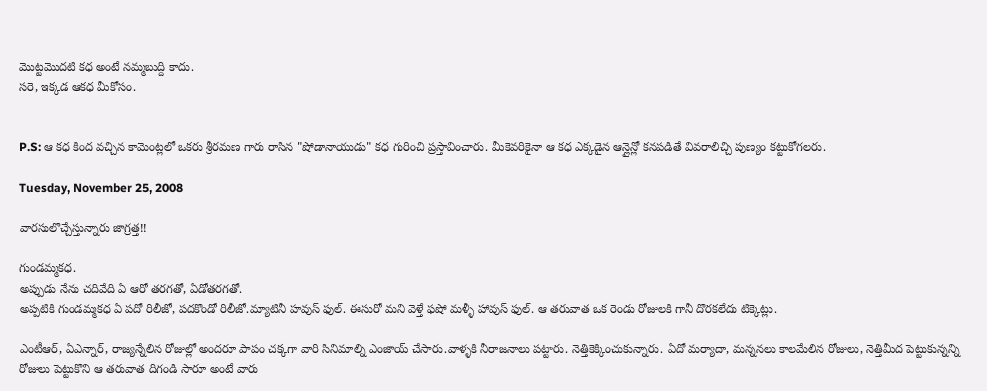మొట్టమొదటి కధ అంటే నమ్మబుద్ది కాదు.
సరె, ఇక్కడ ఆకధ మీకోసం.


P.S: ఆ కధ కింద వచ్చిన కామెంట్లలో ఒకరు శ్రీరమణ గారు రాసిన "షోడానాయుడు" కధ గురించి ప్రస్తావించారు. మీకెవరికైనా ఆ కధ ఎక్కడైన ఆన్లైన్లో కనపడితే వివరాలిచ్చి పుణ్యం కట్టుకోగలరు.

Tuesday, November 25, 2008

వారసులొచ్చేస్తున్నారు జాగ్రత్త!!

గుండమ్మకధ.
అప్పుడు నేను చదివేది ఏ ఆరో తరగతో, ఏడోతరగతో.
అప్పటికి గుండమ్మకధ ఏ పదో రిలీజో, పదకొండో రిలీజో.మ్యాటినీ హవుస్ ఫుల్. ఈసురో మని వెళ్తే ఫషో మళ్ళీ హావుస్ ఫుల్. ఆ తరువాత ఒక రెండు రోజులకి గానీ దొరకలేదు టిక్కెట్లు.

ఎంటీఆర్, ఏఎన్నార్, రాజ్యన్నేలిన రోజుల్లో అందరూ పాపం చక్కగా వారి సినిమాల్ని ఎంజాయ్ చేసారు.వాళ్ళకి నీరాజనాలు పట్టారు. నెత్తికెక్కించుకున్నారు. ఏదో మర్యాదా, మన్ననలు కాలమేలిన రోజులు, నెత్తిమీద పెట్టుకున్నన్ని రోజులు పెట్టుకొని ఆ తరువాత దిగండి సారూ అంటే వారు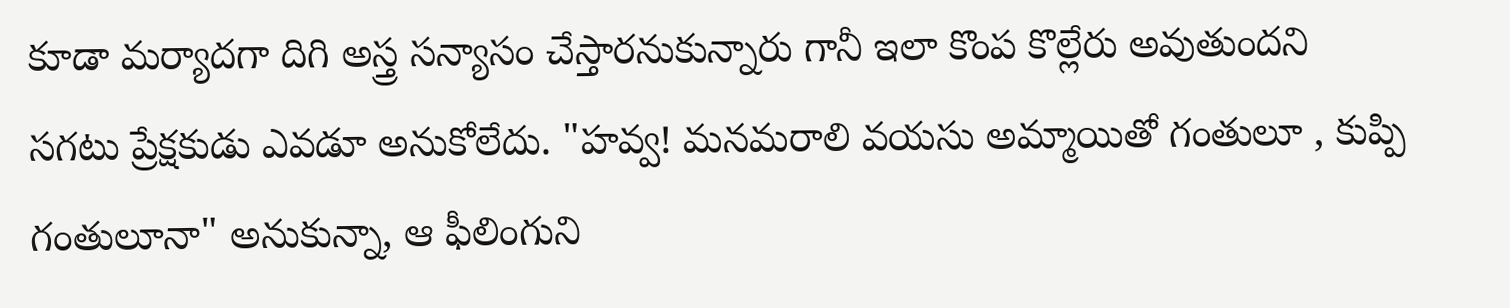కూడా మర్యాదగా దిగి అస్త్ర సన్యాసం చేస్తారనుకున్నారు గానీ ఇలా కొంప కొల్లేరు అవుతుందని సగటు ప్రేక్షకుడు ఎవడూ అనుకోలేదు. "హవ్వ! మనమరాలి వయసు అమ్మాయితో గంతులూ , కుప్పి గంతులూనా" అనుకున్నా, ఆ ఫీలింగుని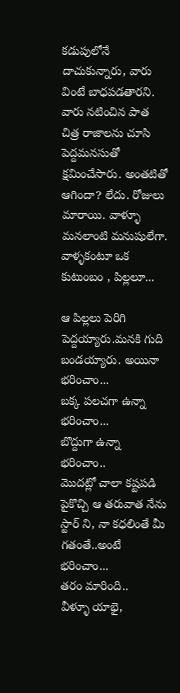కడుపులోనే దాచుకున్నారు, వారు వింటే బాధపడతారని. వారు నటించిన పాత చిత్ర రాజాలను చూసి పెద్దమనసుతో క్షమించేసారు. అంతటితో ఆగిందా? లేదు. రోజులు మారాయి. వాళ్ళూ మనలాంటి మనుషులేగా. వాళ్ళకంటూ ఒక కుటుంబం , పిల్లలూ...

ఆ పిల్లలు పెరిగి పెద్దయ్యారు.మనకి గుది బండయ్యారు. అయినా భరించాం...
బక్క పలచగా ఉన్నా భరించాం...
బొద్దుగా ఉన్నా భరించాం..
మొదట్లో చాలా కష్టపడి పైకొచ్చి ఆ తరువాత నేను స్టార్ ని, నా కధలింతే మీ గతంతే..అంటే భరించాం...
తరం మారింది..
వీళ్ళూ యాభై,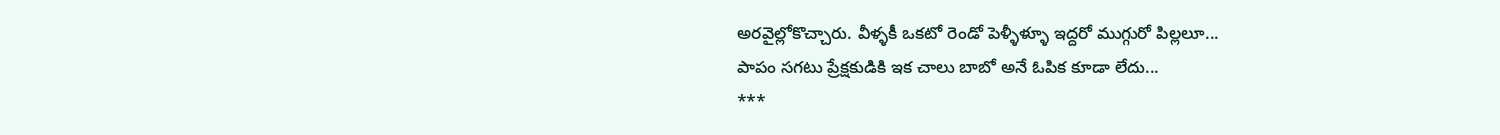అరవైల్లోకొచ్చారు. వీళ్ళకీ ఒకటో రెండో పెళ్ళీళ్ళూ ఇద్దరో ముగ్గురో పిల్లలూ...
పాపం సగటు ప్రేక్షకుడికి ఇక చాలు బాబో అనే ఓపిక కూడా లేదు...
***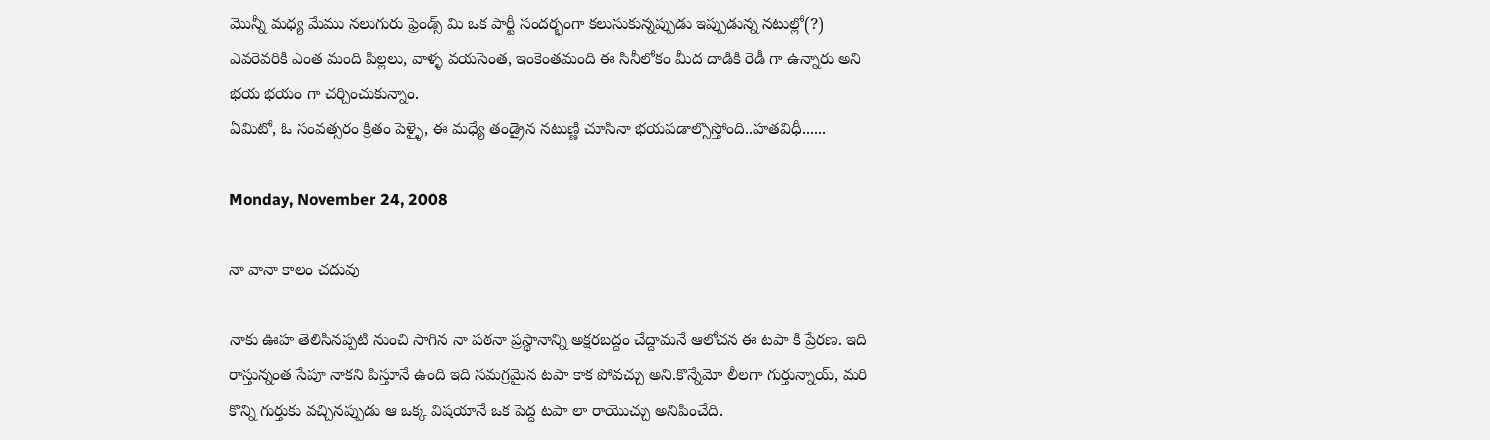మొన్నీ మధ్య మేము నలుగురు ఫ్రెండ్స్ మి ఒక పార్టీ సందర్భంగా కలుసుకున్నప్పుడు ఇప్పుడున్న నటుల్లో(?) ఎవరెవరికి ఎంత మంది పిల్లలు, వాళ్ళ వయసెంత, ఇంకెంతమంది ఈ సినీలోకం మీద దాడికి రెడీ గా ఉన్నారు అని భయ భయం గా చర్చించుకున్నాం.
ఏమిటో, ఓ సంవత్సరం క్రితం పెళ్ళై, ఈ మధ్యే తండ్రైన నటుణ్ణి చూసినా భయపడాల్సొస్తోంది..హతవిధీ......

Monday, November 24, 2008

నా వానా కాలం చదువు

నాకు ఊహ తెలిసినప్పటి నుంచి సాగిన నా పఠనా ప్రస్థానాన్ని అక్షరబద్దం చేద్దామనే ఆలోచన ఈ టపా కి ప్రేరణ. ఇది రాస్తున్నంత సేపూ నాకని పిస్తూనే ఉంది ఇది సమగ్రమైన టపా కాక పోవచ్చు అని.కొన్నేమో లీలగా గుర్తున్నాయ్, మరి కొన్ని గుర్తుకు వచ్చినప్పుడు ఆ ఒక్క విషయానే ఒక పెద్ద టపా లా రాయొచ్చు అనిపించేది.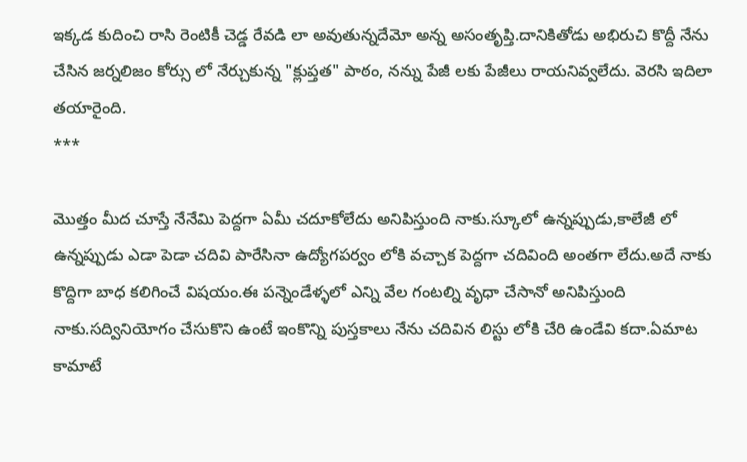ఇక్కడ కుదించి రాసి రెంటికీ చెడ్డ రేవడి లా అవుతున్నదేమో అన్న అసంతృప్తి.దానికితోడు అభిరుచి కొద్దీ నేను చేసిన జర్నలిజం కోర్సు లో నేర్చుకున్న "క్లుప్తత" పాఠం, నన్ను పేజీ లకు పేజీలు రాయనివ్వలేదు. వెరసి ఇదిలా తయారైంది.
***

మొత్తం మీద చూస్తే నేనేమి పెద్దగా ఏమీ చదూకోలేదు అనిపిస్తుంది నాకు.స్కూలో ఉన్నప్పుడు,కాలేజీ లో ఉన్నప్పుడు ఎడా పెడా చదివి పారేసినా ఉద్యోగపర్వం లోకి వచ్చాక పెద్దగా చదివింది అంతగా లేదు.అదే నాకు కొద్దిగా బాధ కలిగించే విషయం.ఈ పన్నెండేళ్ళలో ఎన్ని వేల గంటల్ని వృధా చేసానో అనిపిస్తుంది నాకు.సద్వినియోగం చేసుకొని ఉంటే ఇంకొన్ని పుస్తకాలు నేను చదివిన లిస్టు లోకి చేరి ఉండేవి కదా.ఏమాట కామాటే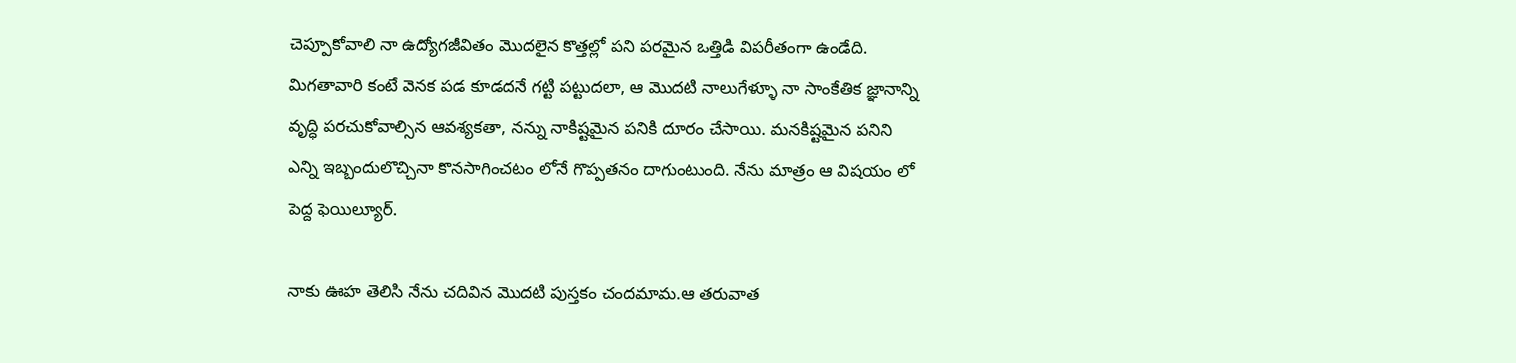చెప్పూకోవాలి నా ఉద్యోగజీవితం మొదలైన కొత్తల్లో పని పరమైన ఒత్తిడి విపరీతంగా ఉండేది. మిగతావారి కంటే వెనక పడ కూడదనే గట్టి పట్టుదలా, ఆ మొదటి నాలుగేళ్ళూ నా సాంకేతిక జ్ఞానాన్ని వృద్ధి పరచుకోవాల్సిన ఆవశ్యకతా, నన్ను నాకిష్టమైన పనికి దూరం చేసాయి. మనకిష్టమైన పనిని ఎన్ని ఇబ్బందులొచ్చినా కొనసాగించటం లోనే గొప్పతనం దాగుంటుంది. నేను మాత్రం ఆ విషయం లో పెద్ద ఫెయిల్యూర్.

నాకు ఊహ తెలిసి నేను చదివిన మొదటి పుస్తకం చందమామ.ఆ తరువాత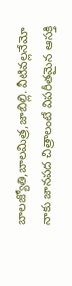బాలజ్యోతి,బాలమిత్ర,జాబిల్లి. వీటివల్లనేమో నాకు జానపద చిత్రాలంటే విపరీతమైన ఆసక్తి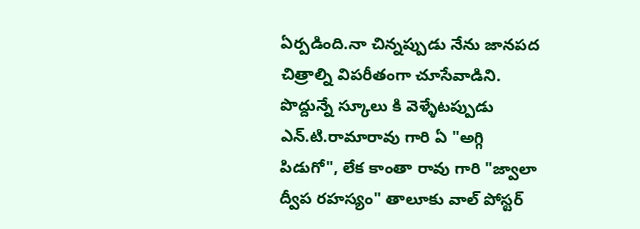ఏర్పడింది.నా చిన్నప్పుడు నేను జానపద చిత్రాల్ని విపరీతంగా చూసేవాడిని. పొద్దున్నే స్కూలు కి వెళ్ళేటప్పుడు ఎన్.టి.రామారావు గారి ఏ "అగ్గి పిడుగో", లేక కాంతా రావు గారి "జ్వాలా ద్వీప రహస్యం" తాలూకు వాల్ పోస్టర్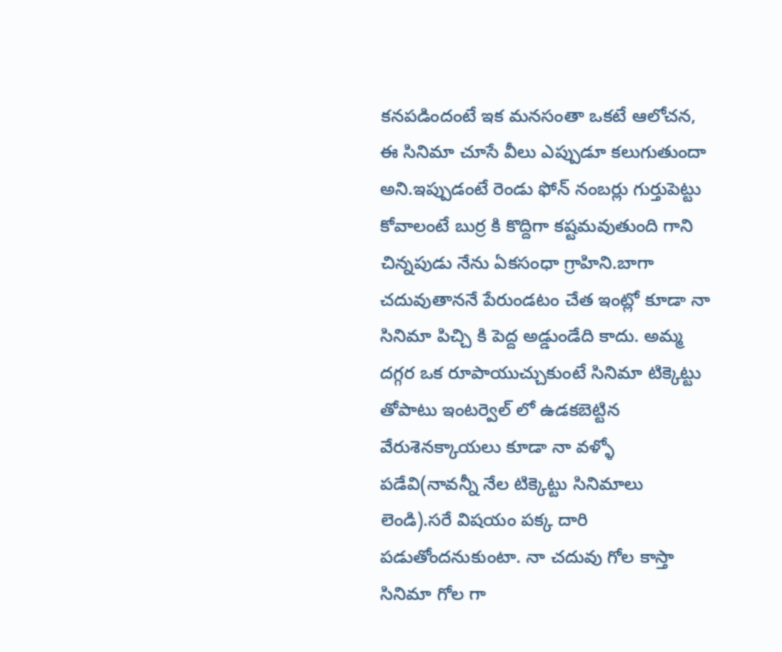కనపడిందంటే ఇక మనసంతా ఒకటే ఆలోచన, ఈ సినిమా చూసే వీలు ఎప్పుడూ కలుగుతుందా అని.ఇప్పుడంటే రెండు ఫోన్ నంబర్లు గుర్తుపెట్టు కోవాలంటే బుర్ర కి కొద్దిగా కష్టమవుతుంది గాని చిన్నపుడు నేను ఏకసంధా గ్రాహిని.బాగా చదువుతాననే పేరుండటం చేత ఇంట్లో కూడా నా సినిమా పిచ్చి కి పెద్ద అడ్డుండేది కాదు. అమ్మ దగ్గర ఒక రూపాయుచ్చుకుంటే సినిమా టిక్కెట్టు తోపాటు ఇంటర్వెల్ లో ఉడకబెట్టిన వేరుశెనక్కాయలు కూడా నా వళ్ళో పడేవి(నావన్నీ నేల టిక్కెట్టు సినిమాలు లెండి).సరే విషయం పక్క దారి పడుతోందనుకుంటా. నా చదువు గోల కాస్తా సినిమా గోల గా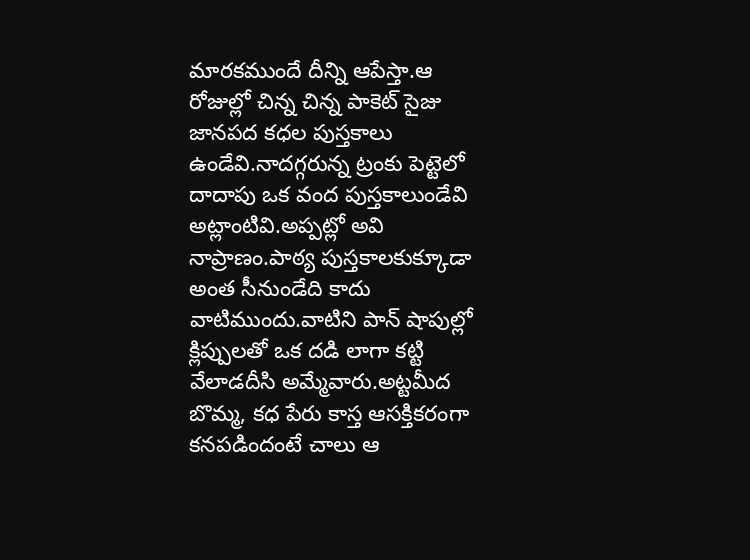మారకముందే దీన్ని ఆపేస్తా.ఆ రోజుల్లో చిన్న చిన్న పాకెట్ సైజు జానపద కధల పుస్తకాలు ఉండేవి.నాదగ్గరున్న ట్రంకు పెట్టెలో దాదాపు ఒక వంద పుస్తకాలుండేవి అట్లాంటివి.అప్పట్లో అవి నాప్రాణం.పాఠ్య పుస్తకాలకుక్కూడా అంత సీనుండేది కాదు వాటిముందు.వాటిని పాన్ షాపుల్లో క్లిప్పులతో ఒక దడి లాగా కట్టి వేలాడదీసి అమ్మేవారు.అట్టమీద బొమ్మ, కధ పేరు కాస్త ఆసక్తికరంగా కనపడిందంటే చాలు ఆ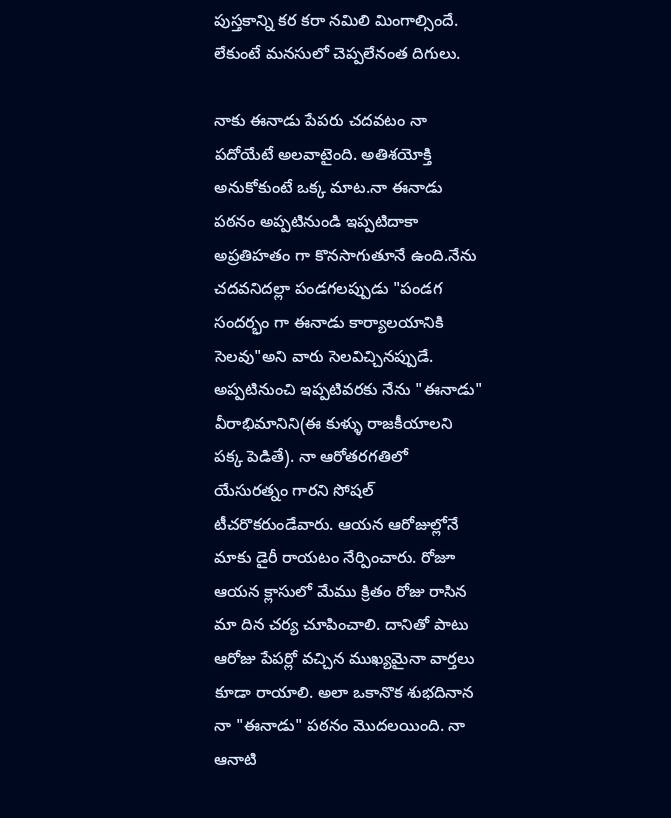పుస్తకాన్ని కర కరా నమిలి మింగాల్సిందే. లేకుంటే మనసులో చెప్పలేనంత దిగులు.

నాకు ఈనాడు పేపరు చదవటం నా పదోయేటే అలవాటైంది. అతిశయోక్తి అనుకోకుంటే ఒక్క మాట.నా ఈనాడు పఠనం అప్పటినుండి ఇప్పటిదాకా అప్రతిహతం గా కొనసాగుతూనే ఉంది.నేను చదవనిదల్లా పండగలప్పుడు "పండగ సందర్భం గా ఈనాడు కార్యాలయానికి సెలవు"అని వారు సెలవిచ్చినప్పుడే. అప్పటినుంచి ఇప్పటివరకు నేను "ఈనాడు" వీరాభిమానిని(ఈ కుళ్ళు రాజకీయాలని పక్క పెడితే). నా ఆరోతరగతిలో యేసురత్నం గారని సోషల్ టీచరొకరుండేవారు. ఆయన ఆరోజుల్లోనే మాకు డైరీ రాయటం నేర్పించారు. రోజూ ఆయన క్లాసులో మేము క్రితం రోజు రాసిన మా దిన చర్య చూపించాలి. దానితో పాటు ఆరోజు పేపర్లో వచ్చిన ముఖ్యమైనా వార్తలు కూడా రాయాలి. అలా ఒకానొక శుభదినాన నా "ఈనాడు" పఠనం మొదలయింది. నా ఆనాటి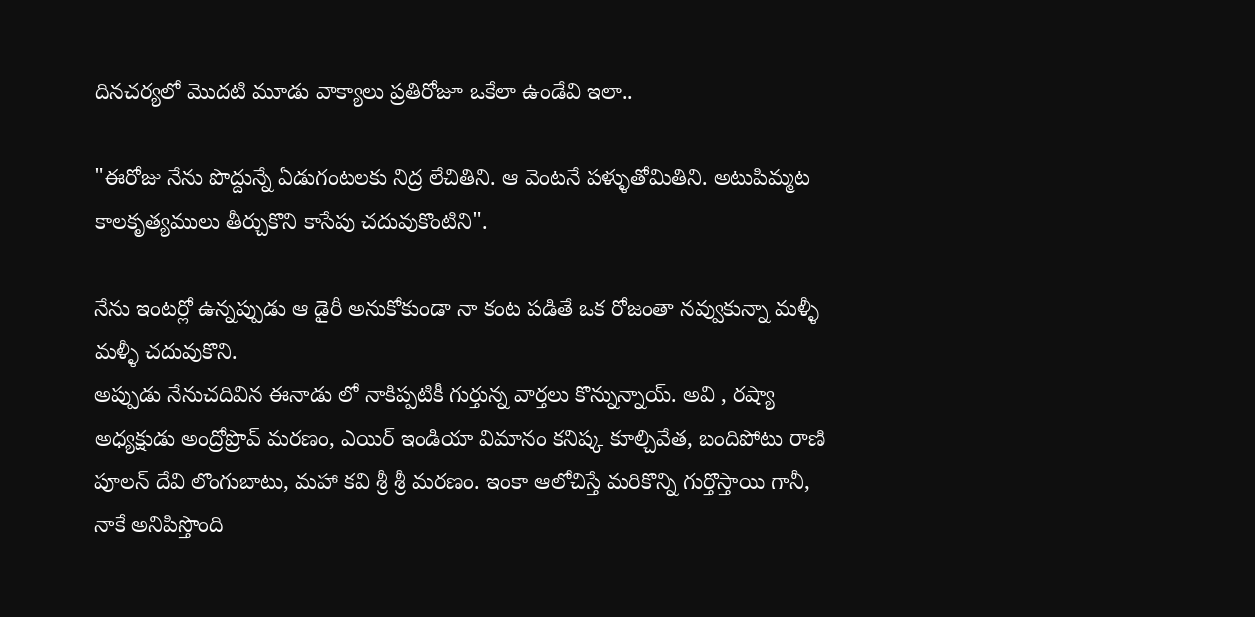దినచర్యలో మొదటి మూడు వాక్యాలు ప్రతిరోజూ ఒకేలా ఉండేవి ఇలా..

"ఈరోజు నేను పొద్దున్నే ఏడుగంటలకు నిద్ర లేచితిని. ఆ వెంటనే పళ్ళుతోమితిని. అటుపిమ్మట కాలకృత్యములు తీర్చుకొని కాసేపు చదువుకొంటిని".

నేను ఇంటర్లో ఉన్నప్పుడు ఆ డైరీ అనుకోకుండా నా కంట పడితే ఒక రోజంతా నవ్వుకున్నా మళ్ళీ మళ్ళీ చదువుకొని.
అప్పుడు నేనుచదివిన ఈనాడు లో నాకిప్పటికీ గుర్తున్న వార్తలు కొన్నున్నాయ్. అవి , రష్యా అధ్యక్షుడు అంద్రోప్రొవ్ మరణం, ఎయిర్ ఇండియా విమానం కనిష్క కూల్చివేత, బందిపోటు రాణి పూలన్ దేవి లొంగుబాటు, మహా కవి శ్రీ శ్రీ మరణం. ఇంకా ఆలోచిస్తే మరికొన్ని గుర్తొస్తాయి గానీ, నాకే అనిపిస్తొంది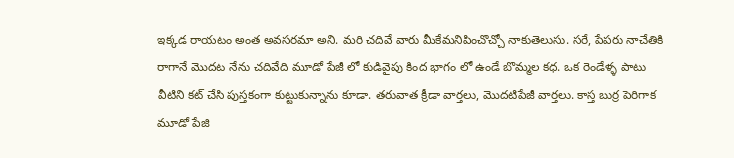ఇక్కడ రాయటం అంత అవసరమా అని. మరి చదివే వారు మీకేమనిపించొచ్చో నాకుతెలుసు. సరే, పేపరు నాచేతికి రాగానే మొదట నేను చదివేది మూడో పేజీ లో కుడివైపు కింద భాగం లో ఉండే బొమ్మల కధ. ఒక రెండేళ్ళ పాటు వీటిని కట్ చేసి పుస్తకంగా కుట్టుకున్నాను కూడా. తరువాత క్రీడా వార్తలు, మొదటిపేజీ వార్తలు. కాస్త బుర్ర పెరిగాక మూడో పేజి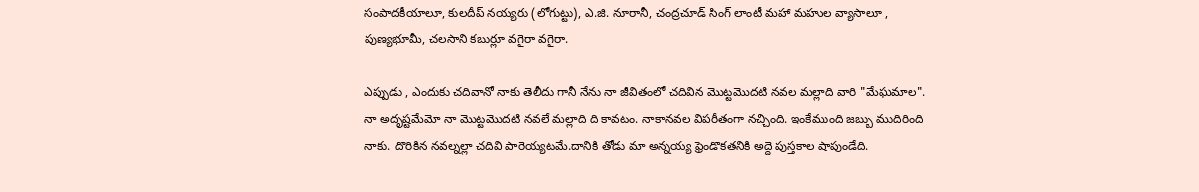సంపాదకీయాలూ, కులదీప్ నయ్యరు (లోగుట్టు), ఎ.జి. నూరానీ, చంద్రచూడ్ సింగ్ లాంటీ మహా మహుల వ్యాసాలూ , పుణ్యభూమీ, చలసాని కబుర్లూ వగైరా వగైరా.

ఎప్పుడు , ఎందుకు చదివానో నాకు తెలీదు గానీ నేను నా జీవితంలో చదివిన మొట్టమొదటి నవల మల్లాది వారి "మేఘమాల". నా అదృష్టమేమో నా మొట్టమొదటి నవలే మల్లాది ది కావటం. నాకానవల విపరీతంగా నచ్చింది. ఇంకేముంది జబ్బు ముదిరింది నాకు. దొరికిన నవల్నల్లా చదివి పారెయ్యటమే.దానికి తోడు మా అన్నయ్య ఫ్రెండొకతనికి అద్దె పుస్తకాల షాపుండేది.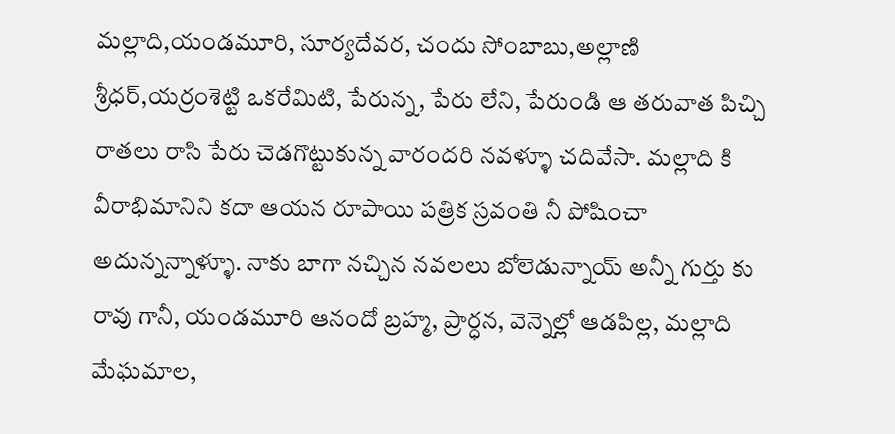మల్లాది,యండమూరి, సూర్యదేవర, చందు సోంబాబు,అల్లాణి శ్రీధర్,యర్రంశెట్టి ఒకరేమిటి, పేరున్న, పేరు లేని, పేరుండి ఆ తరువాత పిచ్చి రాతలు రాసి పేరు చెడగొట్టుకున్న వారందరి నవళ్ళూ చదివేసా. మల్లాది కి వీరాభిమానిని కదా ఆయన రూపాయి పత్రిక స్రవంతి నీ పోషించా అదున్నన్నాళ్ళూ. నాకు బాగా నచ్చిన నవలలు బోలెడున్నాయ్ అన్నీ గుర్తు కు రావు గానీ, యండమూరి ఆనందో బ్రహ్మ, ప్రార్ధన, వెన్నెల్లో ఆడపిల్ల, మల్లాది మేఘమాల,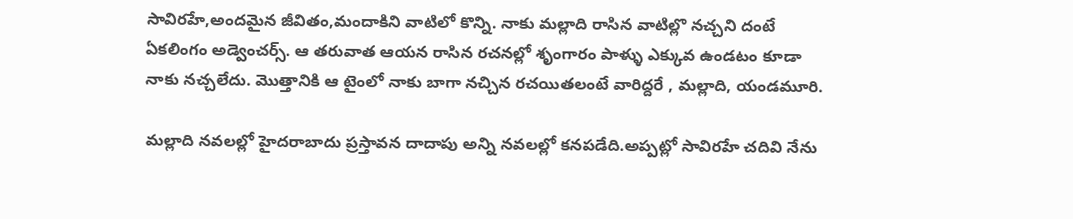సావిరహే,అందమైన జీవితం,మందాకిని వాటిలో కొన్ని. నాకు మల్లాది రాసిన వాటిల్లొ నచ్చని దంటే ఏకలింగం అడ్వెంచర్స్. ఆ తరువాత ఆయన రాసిన రచనల్లో శృంగారం పాళ్ళు ఎక్కువ ఉండటం కూడా నాకు నచ్చలేదు. మొత్తానికి ఆ టైంలో నాకు బాగా నచ్చిన రచయితలంటే వారిద్దరే , మల్లాది, యండమూరి.

మల్లాది నవలల్లో హైదరాబాదు ప్రస్తావన దాదాపు అన్ని నవలల్లో కనపడేది.అప్పట్లో సావిరహే చదివి నేను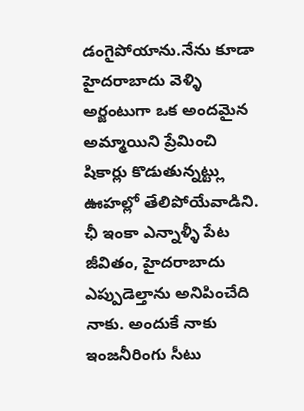డంగైపోయాను.నేను కూడా హైదరాబాదు వెళ్ళి అర్జంటుగా ఒక అందమైన అమ్మాయిని ప్రేమించి షికార్లు కొడుతున్నట్ట్లు ఊహల్లో తేలిపోయేవాడిని. ఛీ ఇంకా ఎన్నాళ్ళీ పేట జీవితం, హైదరాబాదు ఎప్పుడెల్తాను అనిపించేది నాకు. అందుకే నాకు ఇంజనీరింగు సీటు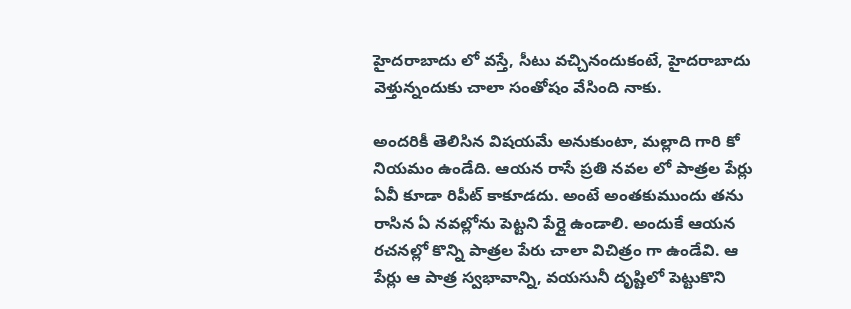హైదరాబాదు లో వస్తే, సీటు వచ్చినందుకంటే, హైదరాబాదు వెళ్తున్నందుకు చాలా సంతోషం వేసింది నాకు.

అందరికీ తెలిసిన విషయమే అనుకుంటా, మల్లాది గారి కో నియమం ఉండేది. ఆయన రాసే ప్రతి నవల లో పాత్రల పేర్లు ఏవీ కూడా రిపీట్ కాకూడదు. అంటే అంతకుముందు తను రాసిన ఏ నవల్లోను పెట్టని పేర్లై ఉండాలి. అందుకే ఆయన రచనల్లో కొన్ని పాత్రల పేరు చాలా విచిత్రం గా ఉండేవి. ఆ పేర్లు ఆ పాత్ర స్వభావాన్ని, వయసునీ దృష్టిలో పెట్టుకొని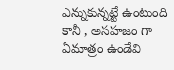ఎన్నుకున్నట్టే ఉంటుంది కానీ , అసహజం గా ఏమాత్రం ఉండేవి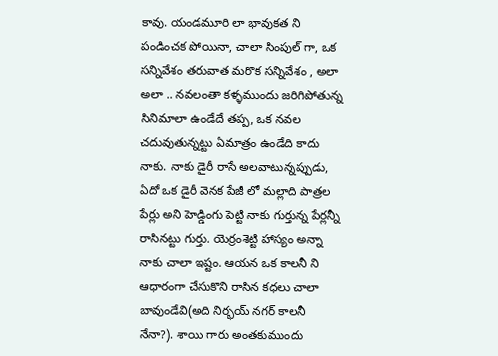కావు. యండమూరి లా భావుకత ని పండించక పోయినా, చాలా సింపుల్ గా, ఒక సన్నివేశం తరువాత మరొక సన్నివేశం , అలా అలా .. నవలంతా కళ్ళముందు జరిగిపోతున్న సినిమాలా ఉండేదే తప్ప, ఒక నవల చదువుతున్నట్టు ఏమాత్రం ఉండేది కాదు నాకు. నాకు డైరీ రాసే అలవాటున్నప్పుడు, ఏదో ఒక డైరీ వెనక పేజీ లో మల్లాది పాత్రల పేర్లు అని హెడ్డింగు పెట్టి నాకు గుర్తున్న పేర్లన్నీ రాసినట్టు గుర్తు. యెర్రంశెట్టి హాస్యం అన్నా నాకు చాలా ఇష్టం. ఆయన ఒక కాలనీ ని ఆధారంగా చేసుకొని రాసిన కధలు చాలా బావుండేవి(అది నిర్భయ్ నగర్ కాలనీ నేనా?). శాయి గారు అంతకుముందు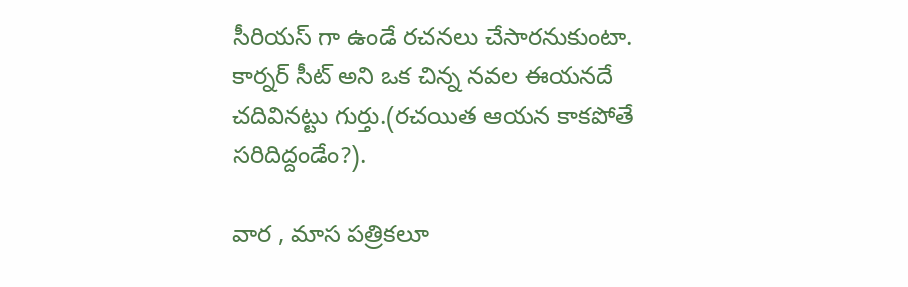సీరియస్ గా ఉండే రచనలు చేసారనుకుంటా. కార్నర్ సీట్ అని ఒక చిన్న నవల ఈయనదే చదివినట్టు గుర్తు.(రచయిత ఆయన కాకపోతే సరిదిద్దండేం?).

వార , మాస పత్రికలూ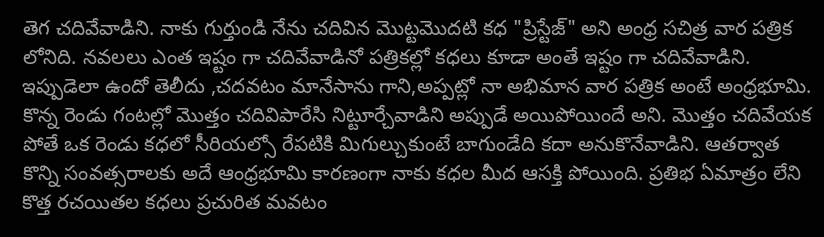తెగ చదివేవాడిని. నాకు గుర్తుండి నేను చదివిన మొట్టమొదటి కధ "ప్రిస్టేజ్" అని అంధ్ర సచిత్ర వార పత్రిక లోనిది. నవలలు ఎంత ఇష్టం గా చదివేవాడినో పత్రికల్లో కధలు కూడా అంతే ఇష్టం గా చదివేవాడిని. ఇప్పుడెలా ఉందో తెలీదు ,చదవటం మానేసాను గాని,అప్పట్లో నా అభిమాన వార పత్రిక అంటే అంధ్రభూమి. కొన్న రెండు గంటల్లో మొత్తం చదివిపారేసి నిట్టూర్చేవాడిని అప్పుడే అయిపోయిందే అని. మొత్తం చదివేయక పోతే ఒక రెండు కధలో సీరియల్సో రేపటికి మిగుల్చుకుంటే బాగుండేది కదా అనుకొనేవాడిని. ఆతర్వాత కొన్ని సంవత్సరాలకు అదే ఆంధ్రభూమి కారణంగా నాకు కధల మీద ఆసక్తి పోయింది. ప్రతిభ ఏమాత్రం లేని కొత్త రచయితల కధలు ప్రచురిత మవటం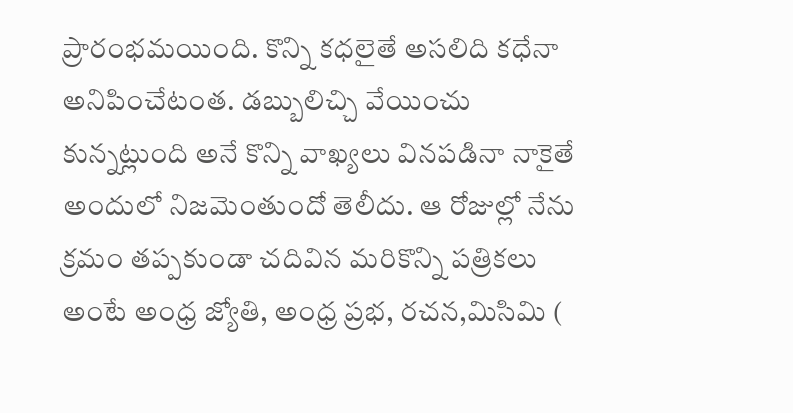ప్రారంభమయింది. కొన్ని కధలైతే అసలిది కధేనా అనిపించేటంత. డబ్బులిచ్చి వేయించు కున్నట్లుంది అనే కొన్ని వాఖ్యలు వినపడినా నాకైతే అందులో నిజమెంతుందో తెలీదు. ఆ రోజుల్లో నేను క్రమం తప్పకుండా చదివిన మరికొన్ని పత్రికలు అంటే అంధ్ర జ్యోతి, అంధ్ర ప్రభ, రచన,మిసిమి (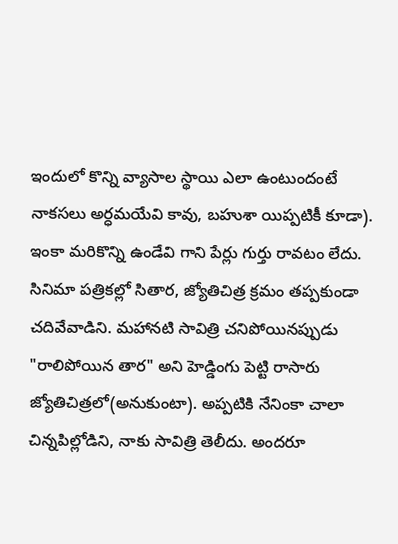ఇందులో కొన్ని వ్యాసాల స్థాయి ఎలా ఉంటుందంటే నాకసలు అర్ధమయేవి కావు, బహుశా యిప్పటికీ కూడా). ఇంకా మరికొన్ని ఉండేవి గాని పేర్లు గుర్తు రావటం లేదు. సినిమా పత్రికల్లో సితార, జ్యోతిచిత్ర క్రమం తప్పకుండా చదివేవాడిని. మహానటి సావిత్రి చనిపోయినప్పుడు "రాలిపోయిన తార" అని హెడ్డింగు పెట్టి రాసారు జ్యోతిచిత్రలో(అనుకుంటా). అప్పటికి నేనింకా చాలా చిన్నపిల్లోడిని, నాకు సావిత్రి తెలీదు. అందరూ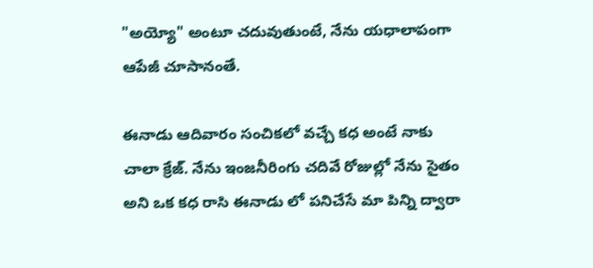"అయ్యో" అంటూ చదువుతుంటే, నేను యధాలాపంగా ఆపేజీ చూసానంతే.

ఈనాడు ఆదివారం సంచికలో వచ్చే కధ అంటే నాకు చాలా క్రేజ్. నేను ఇంజనీరింగు చదివే రోజుల్లో నేను సైతం అని ఒక కధ రాసి ఈనాడు లో పనిచేసే మా పిన్ని ద్వారా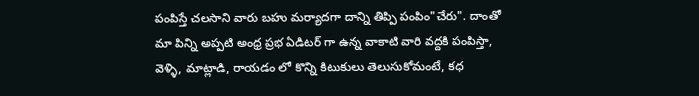పంపిస్తే చలసాని వారు బహు మర్యాదగా దాన్ని తిప్పి పంపిం"చేరు". దాంతో మా పిన్ని అప్పటి అంధ్ర ప్రభ ఏడిటర్ గా ఉన్న వాకాటి వారి వద్దకి పంపిస్తా, వెళ్ళి, మాట్లాడి, రాయడం లో కొన్ని కిటుకులు తెలుసుకోమంటే, కధ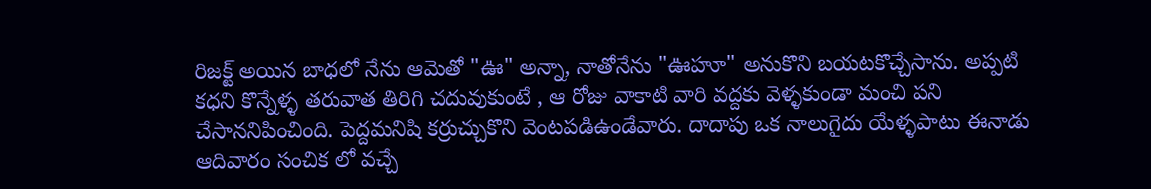రిజక్ట్ అయిన బాధలో నేను ఆమెతో "ఊ" అన్నా, నాతోనేను "ఊహూ" అనుకొని బయటకొచ్చేసాను. అప్పటి కధని కొన్నేళ్ళ తరువాత తిరిగి చదువుకుంటే , ఆ రోజు వాకాటి వారి వద్దకు వెళ్ళకుండా మంచి పని చేసాననిపించింది. పెద్దమనిషి కర్రుచ్చుకొని వెంటపడిఉండేవారు. దాదాపు ఒక నాలుగైదు యేళ్ళపాటు ఈనాడు ఆదివారం సంచిక లో వచ్చే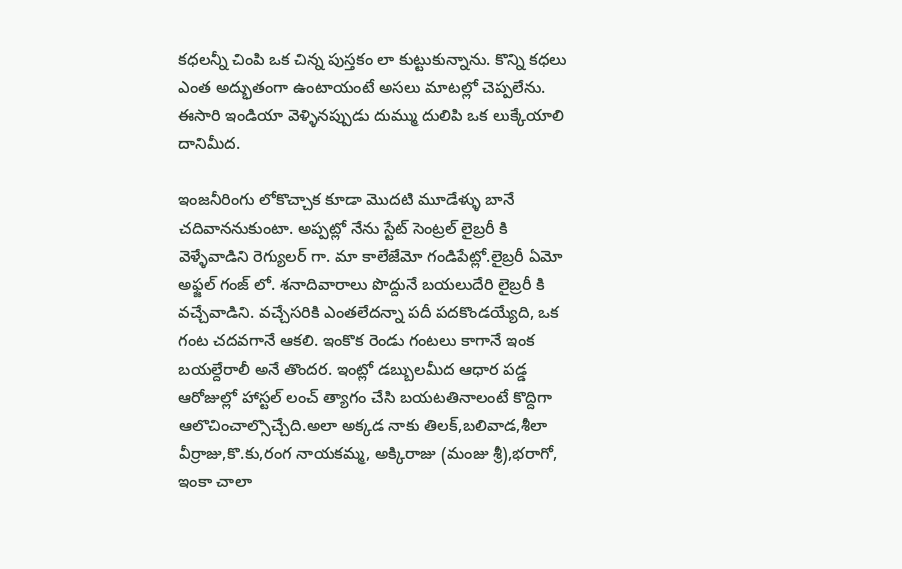కధలన్నీ చింపి ఒక చిన్న పుస్తకం లా కుట్టుకున్నాను. కొన్ని కధలు ఎంత అద్భుతంగా ఉంటాయంటే అసలు మాటల్లో చెప్పలేను. ఈసారి ఇండియా వెళ్ళినప్పుడు దుమ్ము దులిపి ఒక లుక్కేయాలి దానిమీద.

ఇంజనీరింగు లోకొచ్చాక కూడా మొదటి మూడేళ్ళు బానే చదివాననుకుంటా. అప్పట్లో నేను స్టేట్ సెంట్రల్ లైబ్రరీ కి వెళ్ళేవాడిని రెగ్యులర్ గా. మా కాలేజేమో గండిపేట్లో.లైబ్రరీ ఏమో అఫ్జల్ గంజ్ లో. శనాదివారాలు పొద్దునే బయలుదేరి లైబ్రరీ కి వచ్చేవాడిని. వచ్చేసరికి ఎంతలేదన్నా పదీ పదకొండయ్యేది, ఒక గంట చదవగానే ఆకలి. ఇంకొక రెండు గంటలు కాగానే ఇంక బయల్దేరాలీ అనే తొందర. ఇంట్లో డబ్బులమీద ఆధార పడ్డ ఆరోజుల్లో హాస్టల్ లంచ్ త్యాగం చేసి బయటతినాలంటే కొద్దిగా ఆలొచించాల్సొచ్చేది.అలా అక్కడ నాకు తిలక్,బలివాడ,శీలా వీర్రాజు,కొ.కు,రంగ నాయకమ్మ, అక్కిరాజు (మంజు శ్రీ),భరాగో, ఇంకా చాలా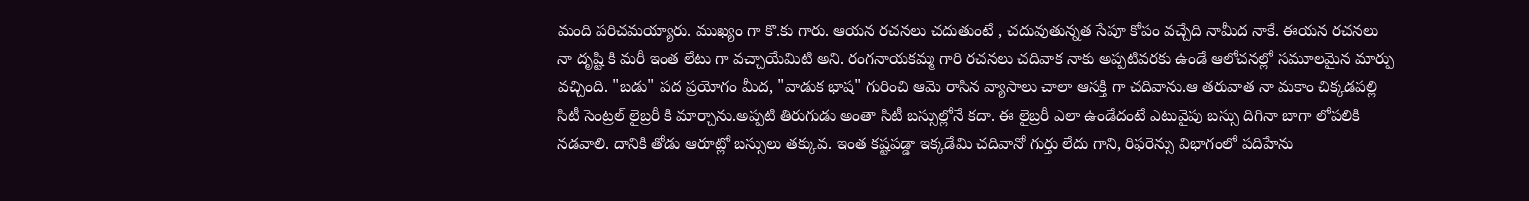మంది పరిచమయ్యారు. ముఖ్యం గా కొ.కు గారు. ఆయన రచనలు చదుతుంటే , చదువుతున్నత సేపూ కోపం వచ్చేది నామీద నాకే. ఈయన రచనలు నా దృష్టి కి మరీ ఇంత లేటు గా వచ్చాయేమిటి అని. రంగనాయకమ్మ గారి రచనలు చదివాక నాకు అప్పటివరకు ఉండే ఆలోచనల్లో సమూలమైన మార్పు వచ్చింది. "బడు" పద ప్రయోగం మీద, "వాడుక భాష" గురించి ఆమె రాసిన వ్యాసాలు చాలా ఆసక్తి గా చదివాను.ఆ తరువాత నా మకాం చిక్కడపల్లి సిటీ సెంట్రల్ లైబ్రరీ కి మార్చాను.అప్పటి తిరుగుడు అంతా సిటీ బస్సుల్లోనే కదా. ఈ లైబ్రరీ ఎలా ఉండేదంటే ఎటువైపు బస్సు దిగినా బాగా లోపలికి నడవాలి. దానికి తోడు ఆరూట్లో బస్సులు తక్కువ. ఇంత కష్టపడ్డా ఇక్కడేమి చదివానో గుర్తు లేదు గాని, రిఫరెన్సు విభాగంలో పదిహేను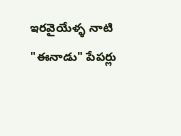ఇరవైయేళ్ళ నాటి "ఈనాడు" పేపర్లు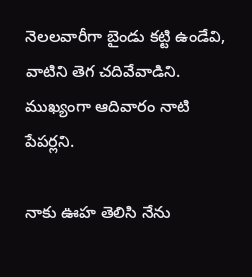నెలలవారీగా బైండు కట్టి ఉండేవి, వాటిని తెగ చదివేవాడిని. ముఖ్యంగా ఆదివారం నాటి పేపర్లని.

నాకు ఊహ తెలిసి నేను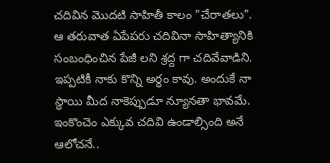చదివిన మొదటి సాహితీ కాలం "చేరాతలు". ఆ తరువాత ఏపేపరు చదివినా సాహిత్యానికి సంబంధించిన పేజీ లని శ్రద్ద గా చదివేవాడిని. ఇప్పటికీ నాకు కొన్ని అర్ధం కావు. అందుకే నా స్థాయి మీద నాకెప్పుడూ న్యూనతా భావమే. ఇంకొంచెం ఎక్కువ చదివి ఉండాల్సింది అనే ఆలోచనే..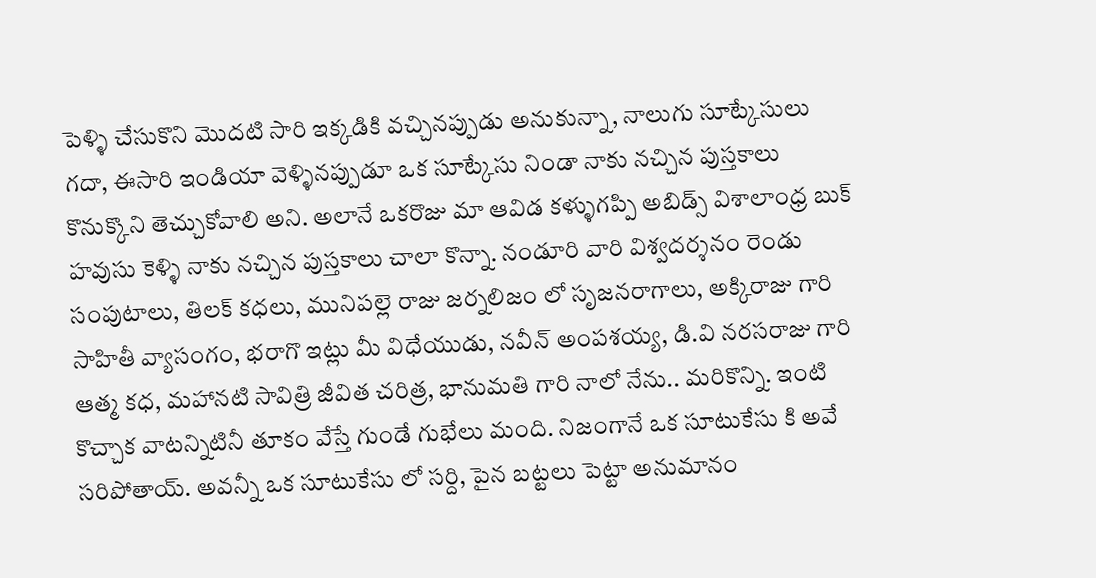పెళ్ళి చేసుకొని మొదటి సారి ఇక్కడికి వచ్చినప్పుడు అనుకున్నా, నాలుగు సూట్కేసులు గదా, ఈసారి ఇండియా వెళ్ళినప్పుడూ ఒక సూట్కేసు నిండా నాకు నచ్చిన పుస్తకాలు కొనుక్కొని తెచ్చుకోవాలి అని. అలానే ఒకరొజు మా ఆవిడ కళ్ళుగప్పి అబిడ్స్ విశాలాంధ్ర బుక్ హవుసు కెళ్ళి నాకు నచ్చిన పుస్తకాలు చాలా కొన్నా. నండూరి వారి విశ్వదర్శనం రెండు సంపుటాలు, తిలక్ కధలు, మునిపల్లె రాజు జర్నలిజం లో సృజనరాగాలు, అక్కిరాజు గారి సాహితీ వ్యాసంగం, భరాగొ ఇట్లు మీ విధేయుడు, నవీన్ అంపశయ్య, డి.వి నరసరాజు గారి ఆత్మ కధ, మహానటి సావిత్రి జీవిత చరిత్ర, భానుమతి గారి నాలో నేను.. మరికొన్ని. ఇంటి కొచ్చాక వాటన్నిటినీ తూకం వేస్తే గుండే గుభేలు మంది. నిజంగానే ఒక సూటుకేసు కి అవే సరిపోతాయ్. అవన్నీ ఒక సూటుకేసు లో సర్ది, పైన బట్టలు పెట్టా అనుమానం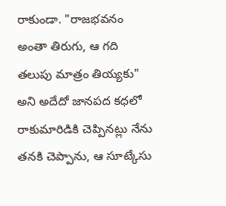రాకుండా. "రాజభవనం అంతా తిరుగు, ఆ గది తలుపు మాత్రం తియ్యకు" అని అదేదో జానపద కధలో రాకుమారిడికి చెప్పినట్లు నేను తనకి చెప్పాను, ఆ సూట్కేసు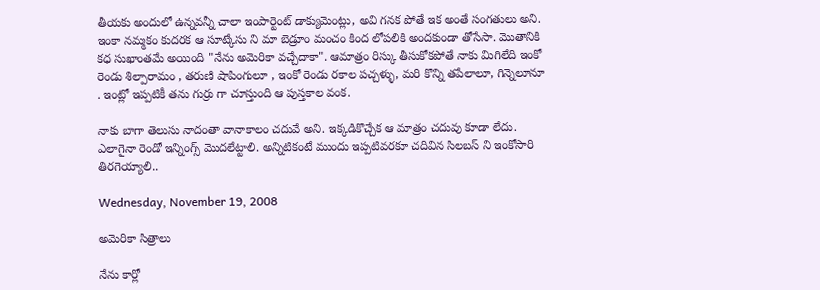తీయకు అందులో ఉన్నవన్నీ చాలా ఇంపార్టెంట్ డాక్యుమెంట్లు, అవి గనక పోతే ఇక అంతే సంగతులు అని. ఇంకా నమ్మకం కుదరక ఆ సూట్కేసు ని మా బెడ్రూం మంచం కింద లోపలికి అందకుండా తోసేసా. మొతానికి కధ సుఖాంతమే అయింది "నేను అమెరికా వచ్చేదాకా". ఆమాత్రం రిస్కు తీసుకోకపోతే నాకు మిగిలేది ఇంకో రెండు శిల్పారామం , తరుణి షాపింగులూ , ఇంకో రెండు రకాల పచ్చళ్ళు, మరి కొన్ని తపేలాలూ, గిన్నెలూనూ . ఇంట్లో ఇప్పటికీ తను గుర్రు గా చూస్తుంది ఆ పుస్తకాల వంక.

నాకు బాగా తెలుసు నాదంతా వానాకాలం చదువే అని. ఇక్కడికొచ్చేక ఆ మాత్రం చదువు కూడా లేదు. ఎలాగైనా రెండో ఇన్నింగ్స్ మొదలేట్టాలి. అన్నిటికంటే ముందు ఇప్పటివరకూ చదివిన సిలబస్ ని ఇంకోసారి తిరగెయ్యాలి..

Wednesday, November 19, 2008

అమెరికా సిత్రాలు

నేను కార్లో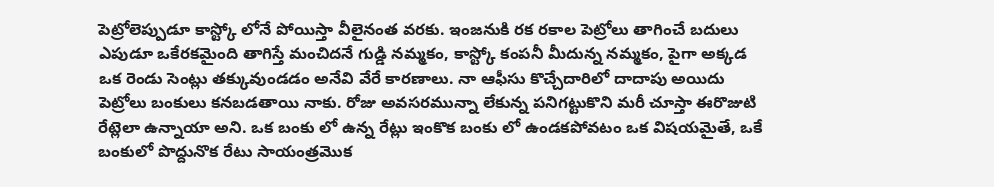పెట్రోలెప్పుడూ కాస్ట్కో లోనే పోయిస్తా వీలైనంత వరకు. ఇంజనుకి రక రకాల పెట్రోలు తాగించే బదులు ఎపుడూ ఒకేరకమైంది తాగిస్తే మంచిదనే గుడ్డి నమ్మకం, కాస్ట్కో కంపనీ మీదున్న నమ్మకం, పైగా అక్కడ ఒక రెండు సెంట్లు తక్కువుండడం అనేవి వేరే కారణాలు. నా ఆఫీసు కొచ్చేదారిలో దాదాపు అయిదు పెట్రోలు బంకులు కనబడతాయి నాకు. రోజు అవసరమున్నా లేకున్న పనిగట్టుకొని మరీ చూస్తా ఈరొజుటి రేట్లెలా ఉన్నాయా అని. ఒక బంకు లో ఉన్న రేట్లు ఇంకొక బంకు లో ఉండకపోవటం ఒక విషయమైతే, ఒకే బంకులో పొద్దునొక రేటు సాయంత్రమొక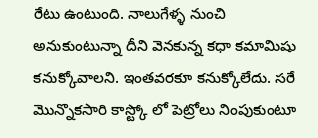రేటు ఉంటుంది. నాలుగేళ్ళ నుంచి అనుకుంటున్నా దీని వెనకున్న కధా కమామిషు కనుక్కోవాలని. ఇంతవరకూ కనుక్కోలేదు. సరే మొన్నొకసారి కాస్ట్కో లో పెట్రోలు నింపుకుంటూ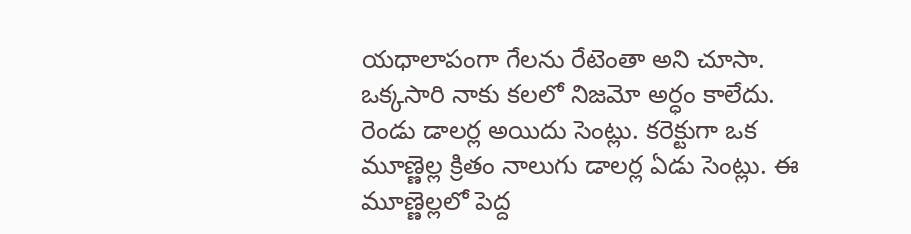యధాలాపంగా గేలను రేటెంతా అని చూసా. ఒక్కసారి నాకు కలలో నిజమో అర్ధం కాలేదు. రెండు డాలర్ల అయిదు సెంట్లు. కరెక్టుగా ఒక మూణ్ణెల్ల క్రితం నాలుగు డాలర్ల ఏడు సెంట్లు. ఈ మూణ్ణెల్లలో పెద్ద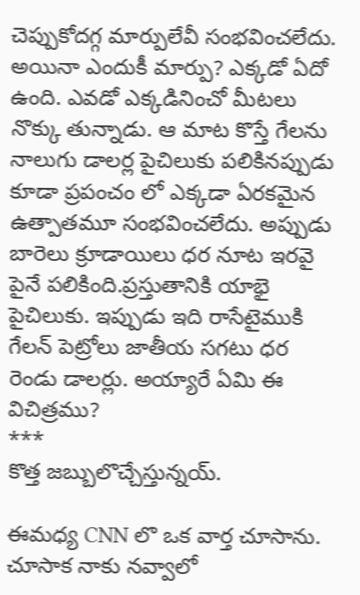చెప్పుకోదగ్గ మార్పులేవీ సంభవించలేదు. అయినా ఎందుకీ మార్పు? ఎక్కడో ఏదో ఉంది. ఎవడో ఎక్కడినించో మీటలు నొక్కు తున్నాడు. ఆ మాట కొస్తే గేలను నాలుగు డాలర్ల పైచిలుకు పలికినప్పుడు కూడా ప్రపంచం లో ఎక్కడా ఏరకమైన ఉత్పాతమూ సంభవించలేదు. అప్పుడు బారెలు క్రూడాయిలు ధర నూట ఇరవై పైనే పలికింది.ప్రస్తుతానికి యాభై పైచిలుకు. ఇప్పుడు ఇది రాసేటైముకి గేలన్ పెట్రోలు జాతీయ సగటు ధర రెండు డాలర్లు. అయ్యారే ఏమి ఈ విచిత్రము?
***
కొత్త జబ్బులొచ్చేస్తున్నయ్.

ఈమధ్య CNN లొ ఒక వార్త చూసాను. చూసాక నాకు నవ్వాలో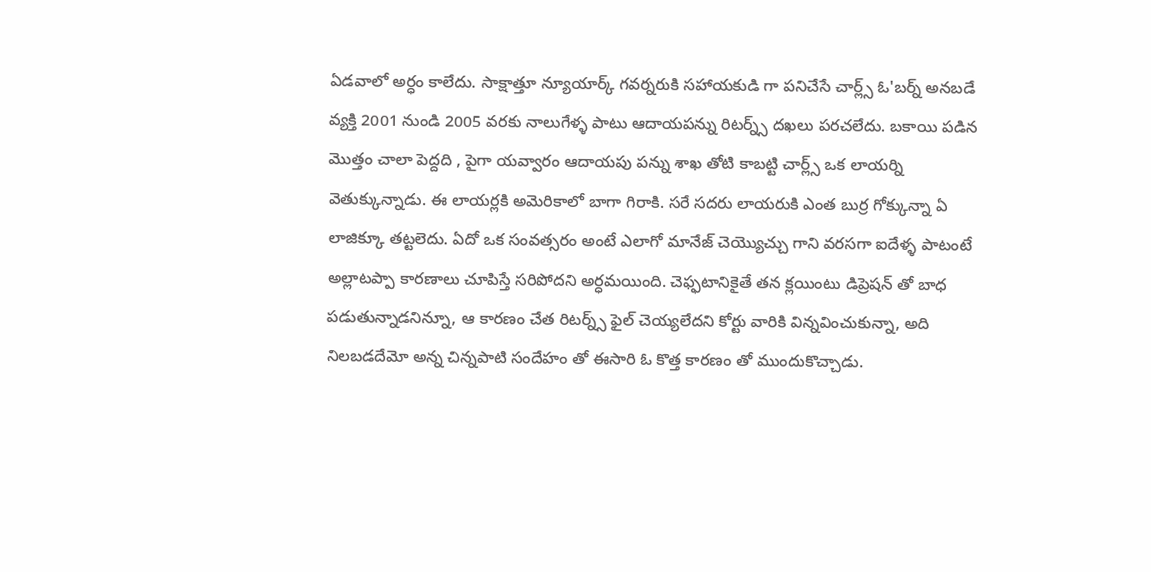ఏడవాలో అర్ధం కాలేదు. సాక్షాత్తూ న్యూయార్క్ గవర్నరుకి సహాయకుడి గా పనిచేసే చార్ల్స్ ఓ'బర్న్ అనబడే వ్యక్తి 2001 నుండి 2005 వరకు నాలుగేళ్ళ పాటు ఆదాయపన్ను రిటర్న్స్ దఖలు పరచలేదు. బకాయి పడిన మొత్తం చాలా పెద్దది , పైగా యవ్వారం ఆదాయపు పన్ను శాఖ తోటి కాబట్టి చార్ల్స్ ఒక లాయర్ని వెతుక్కున్నాడు. ఈ లాయర్లకి అమెరికాలో బాగా గిరాకి. సరే సదరు లాయరుకి ఎంత బుర్ర గోక్కున్నా ఏ లాజిక్కూ తట్టలెదు. ఏదో ఒక సంవత్సరం అంటే ఎలాగో మానేజ్ చెయ్యొచ్చు గాని వరసగా ఐదేళ్ళ పాటంటే అల్లాటప్పా కారణాలు చూపిస్తే సరిపోదని అర్ధమయింది. చెఫ్ఫటానికైతే తన క్లయింటు డిప్రెషన్ తో బాధ పడుతున్నాడనిన్నూ, ఆ కారణం చేత రిటర్న్స్ ఫైల్ చెయ్యలేదని కోర్టు వారికి విన్నవించుకున్నా, అది నిలబడదేమో అన్న చిన్నపాటి సందేహం తో ఈసారి ఓ కొత్త కారణం తో ముందుకొచ్చాడు.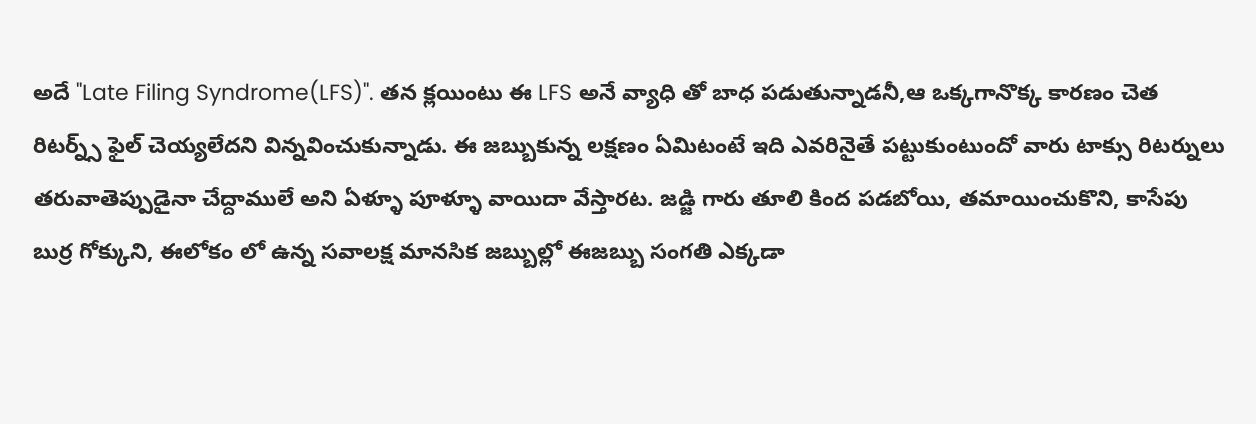అదే "Late Filing Syndrome(LFS)". తన క్లయింటు ఈ LFS అనే వ్యాధి తో బాధ పడుతున్నాడనీ,ఆ ఒక్కగానొక్క కారణం చెత రిటర్న్స్ ఫైల్ చెయ్యలేదని విన్నవించుకున్నాడు. ఈ జబ్బుకున్న లక్షణం ఏమిటంటే ఇది ఎవరినైతే పట్టుకుంటుందో వారు టాక్సు రిటర్నులు తరువాతెప్పుడైనా చేద్దాములే అని ఏళ్ళూ పూళ్ళూ వాయిదా వేస్తారట. జడ్జి గారు తూలి కింద పడబోయి, తమాయించుకొని, కాసేపు బుర్ర గోక్కుని, ఈలోకం లో ఉన్న సవాలక్ష మానసిక జబ్బుల్లో ఈజబ్బు సంగతి ఎక్కడా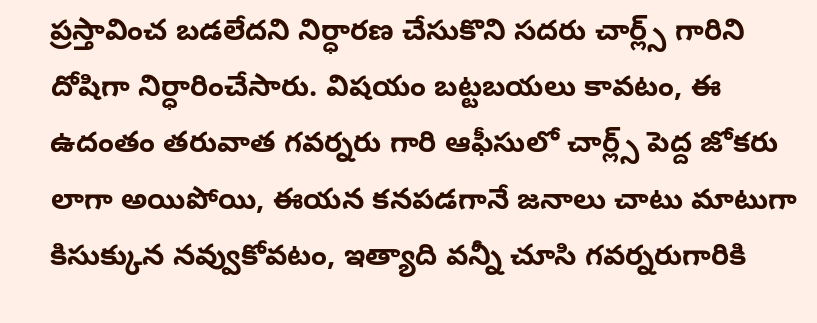ప్రస్తావించ బడలేదని నిర్ధారణ చేసుకొని సదరు చార్ల్స్ గారిని దోషిగా నిర్ధారించేసారు. విషయం బట్టబయలు కావటం, ఈ ఉదంతం తరువాత గవర్నరు గారి ఆఫీసులో చార్ల్స్ పెద్ద జోకరు లాగా అయిపోయి, ఈయన కనపడగానే జనాలు చాటు మాటుగా కిసుక్కున నవ్వుకోవటం, ఇత్యాది వన్నీ చూసి గవర్నరుగారికి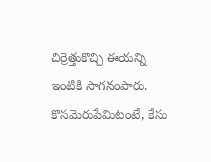చిర్రెత్తుకొచ్చి ఈయన్ని ఇంటికి సాగనంపారు. కొసమెరుపేమిటంటే, కేసు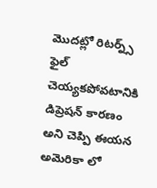మొదట్లో రిటర్న్స్ ఫైల్ చెయ్యకపోవటానికి డిప్రెషన్ కారణం అని చెప్పి ఈయన అమెరికా లో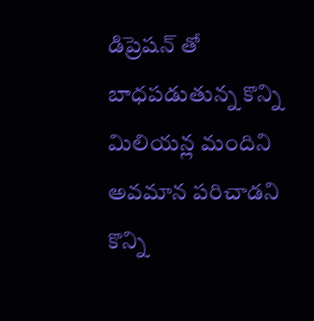డిప్రెషన్ తో బాధపడుతున్న కొన్ని మిలియన్ల మందిని అవమాన పరిచాడని కొన్ని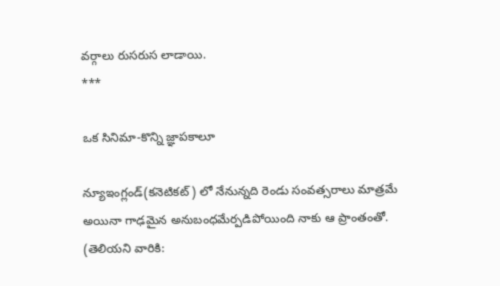వర్గాలు రుసరుస లాడాయి.
***

ఒక సినిమా-కొన్ని జ్ఞాపకాలూ

న్యూఇంగ్లండ్(కనెటికట్) లో నేనున్నది రెండు సంవత్సరాలు మాత్రమే అయినా గాఢమైన అనుబంధమేర్పడిపోయింది నాకు ఆ ప్రాంతంతో.  (తెలియని వారికి: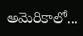అమెరికాలో...